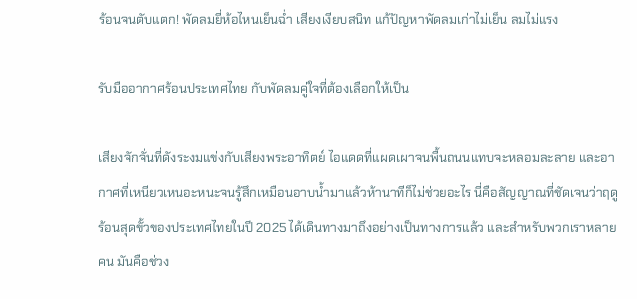ร้อนจนตับแตก! พัดลมยี่ห้อไหนเย็นฉ่ำ เสียงเงียบสนิท แก้ปัญหาพัดลมเก่าไม่เย็น ลมไม่แรง

รับมืออากาศร้อนประเทศไทย กับพัดลมคู่ใจที่ต้องเลือกให้เป็น

เสียงจักจั่นที่ดังระงมแข่งกับเสียงพระอาทิตย์ ไอแดดที่แผดเผาจนพื้นถนนแทบจะหลอมละลาย และอากาศที่เหนียวเหนอะหนะจนรู้สึกเหมือนอาบน้ำมาแล้วห้านาทีก็ไม่ช่วยอะไร นี่คือสัญญาณที่ชัดเจนว่าฤดูร้อนสุดขั้วของประเทศไทยในปี 2025 ได้เดินทางมาถึงอย่างเป็นทางการแล้ว และสำหรับพวกเราหลายคน มันคือช่วง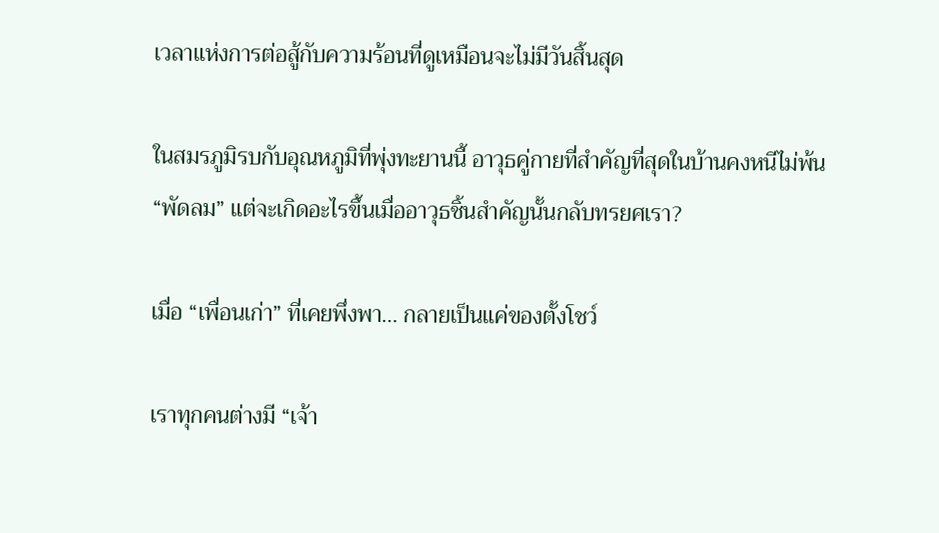เวลาแห่งการต่อสู้กับความร้อนที่ดูเหมือนจะไม่มีวันสิ้นสุด

ในสมรภูมิรบกับอุณหภูมิที่พุ่งทะยานนี้ อาวุธคู่กายที่สำคัญที่สุดในบ้านคงหนีไม่พ้น “พัดลม” แต่จะเกิดอะไรขึ้นเมื่ออาวุธชิ้นสำคัญนั้นกลับทรยศเรา?

เมื่อ “เพื่อนเก่า” ที่เคยพึ่งพา… กลายเป็นแค่ของตั้งโชว์

เราทุกคนต่างมี “เจ้า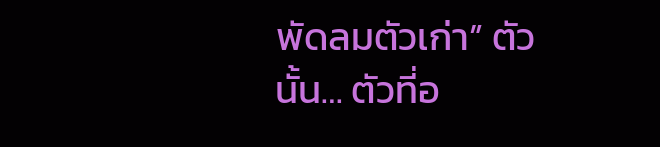พัดลมตัวเก่า” ตัวนั้น… ตัวที่อ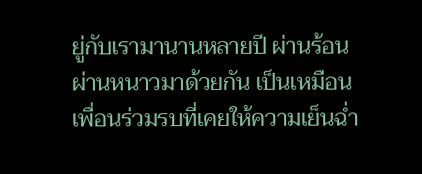ยู่กับเรามานานหลายปี ผ่านร้อนผ่านหนาวมาด้วยกัน เป็นเหมือนเพื่อนร่วมรบที่เคยให้ความเย็นฉ่ำ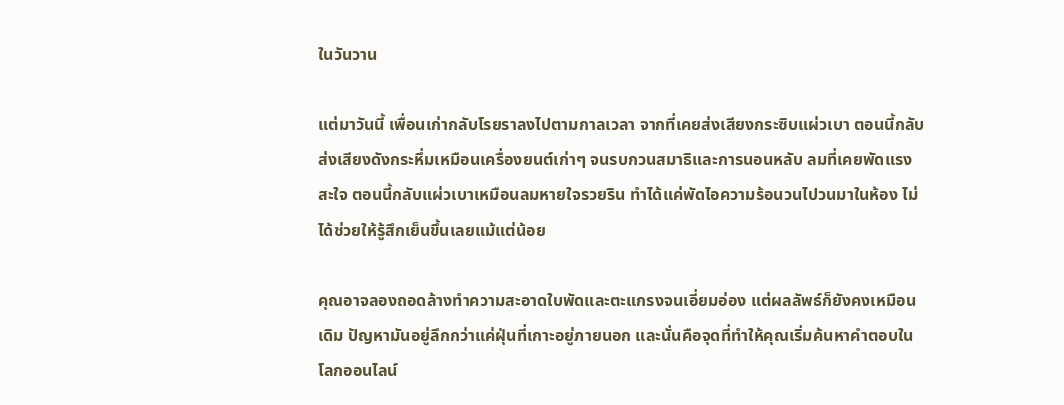ในวันวาน

แต่มาวันนี้ เพื่อนเก่ากลับโรยราลงไปตามกาลเวลา จากที่เคยส่งเสียงกระซิบแผ่วเบา ตอนนี้กลับส่งเสียงดังกระหึ่มเหมือนเครื่องยนต์เก่าๆ จนรบกวนสมาธิและการนอนหลับ ลมที่เคยพัดแรงสะใจ ตอนนี้กลับแผ่วเบาเหมือนลมหายใจรวยริน ทำได้แค่พัดไอความร้อนวนไปวนมาในห้อง ไม่ได้ช่วยให้รู้สึกเย็นขึ้นเลยแม้แต่น้อย

คุณอาจลองถอดล้างทำความสะอาดใบพัดและตะแกรงจนเอี่ยมอ่อง แต่ผลลัพธ์ก็ยังคงเหมือนเดิม ปัญหามันอยู่ลึกกว่าแค่ฝุ่นที่เกาะอยู่ภายนอก และนั่นคือจุดที่ทำให้คุณเริ่มค้นหาคำตอบในโลกออนไลน์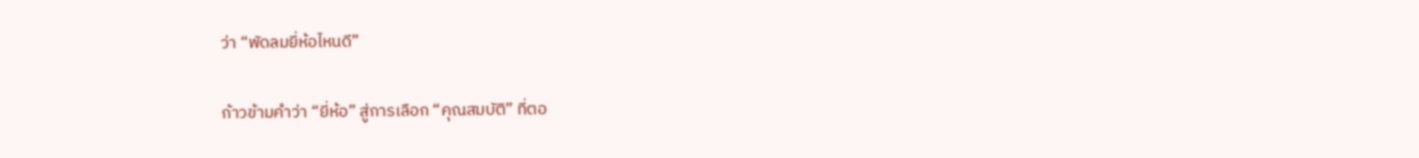ว่า “พัดลมยี่ห้อไหนดี”

ก้าวข้ามคำว่า “ยี่ห้อ” สู่การเลือก “คุณสมบัติ” ที่ตอ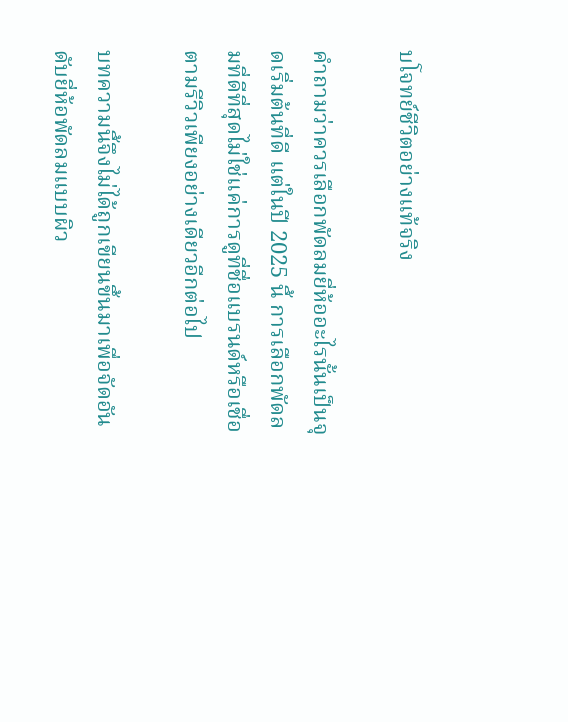บโจทย์ชีวิตอย่างแท้จริง

คำถามว่าควรเลือกพัดลมยี่ห้ออะไรนั้นเป็นจุดเริ่มต้นที่ดี แต่ในปี 2025 นี้ การเลือกพัดลมที่ดีที่สุดไม่ใช่แค่การดูที่ชื่อแบรนด์หรือเชื่อตามรีวิวเพียงอย่างเดียวอีกต่อไป

บทความนี้จึงไม่ได้ถูกเขียนขึ้นมาเพื่อจัดอันดับยี่ห้อพัดลมแบบผิว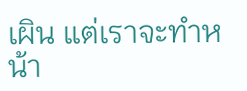เผิน แต่เราจะทำหน้า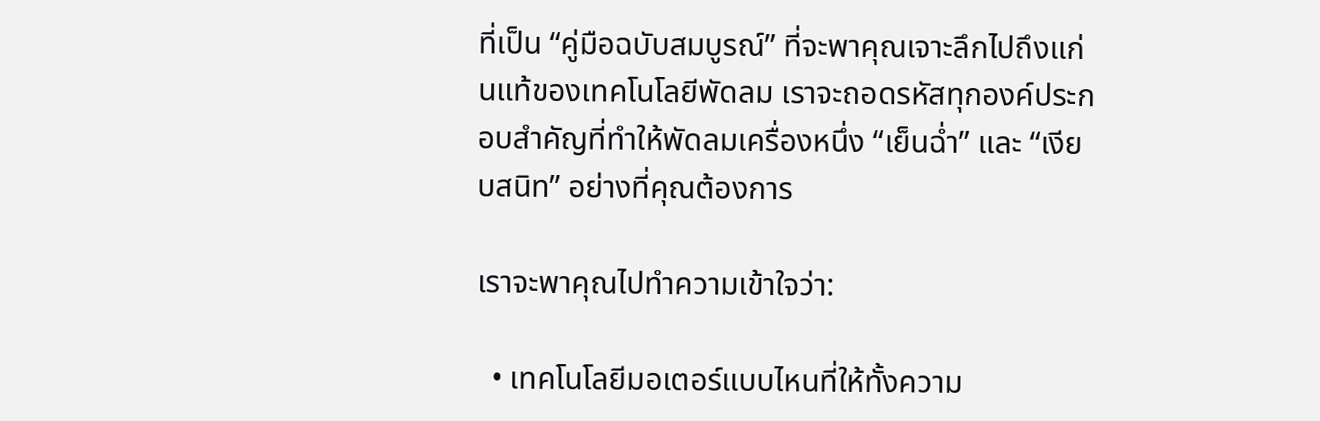ที่เป็น “คู่มือฉบับสมบูรณ์” ที่จะพาคุณเจาะลึกไปถึงแก่นแท้ของเทคโนโลยีพัดลม เราจะถอดรหัสทุกองค์ประกอบสำคัญที่ทำให้พัดลมเครื่องหนึ่ง “เย็นฉ่ำ” และ “เงียบสนิท” อย่างที่คุณต้องการ

เราจะพาคุณไปทำความเข้าใจว่า:

  • เทคโนโลยีมอเตอร์แบบไหนที่ให้ทั้งความ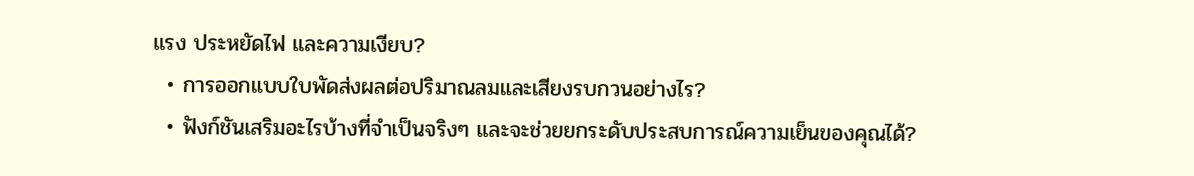แรง ประหยัดไฟ และความเงียบ?
  • การออกแบบใบพัดส่งผลต่อปริมาณลมและเสียงรบกวนอย่างไร?
  • ฟังก์ชันเสริมอะไรบ้างที่จำเป็นจริงๆ และจะช่วยยกระดับประสบการณ์ความเย็นของคุณได้?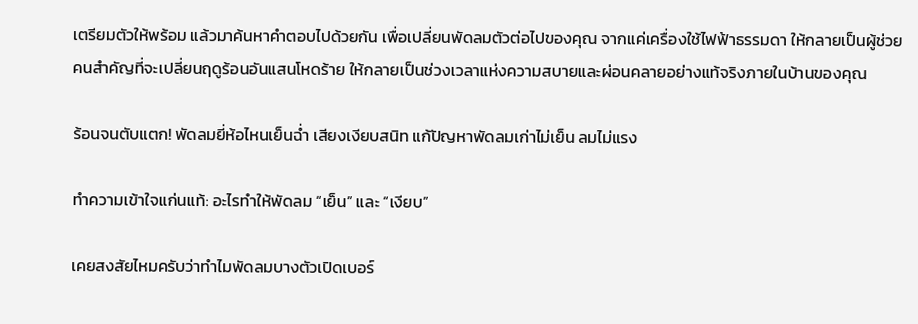เตรียมตัวให้พร้อม แล้วมาค้นหาคำตอบไปด้วยกัน เพื่อเปลี่ยนพัดลมตัวต่อไปของคุณ จากแค่เครื่องใช้ไฟฟ้าธรรมดา ให้กลายเป็นผู้ช่วยคนสำคัญที่จะเปลี่ยนฤดูร้อนอันแสนโหดร้าย ให้กลายเป็นช่วงเวลาแห่งความสบายและผ่อนคลายอย่างแท้จริงภายในบ้านของคุณ

ร้อนจนตับแตก! พัดลมยี่ห้อไหนเย็นฉ่ำ เสียงเงียบสนิท แก้ปัญหาพัดลมเก่าไม่เย็น ลมไม่แรง

ทำความเข้าใจแก่นแท้: อะไรทำให้พัดลม “เย็น” และ “เงียบ”

เคยสงสัยไหมครับว่าทำไมพัดลมบางตัวเปิดเบอร์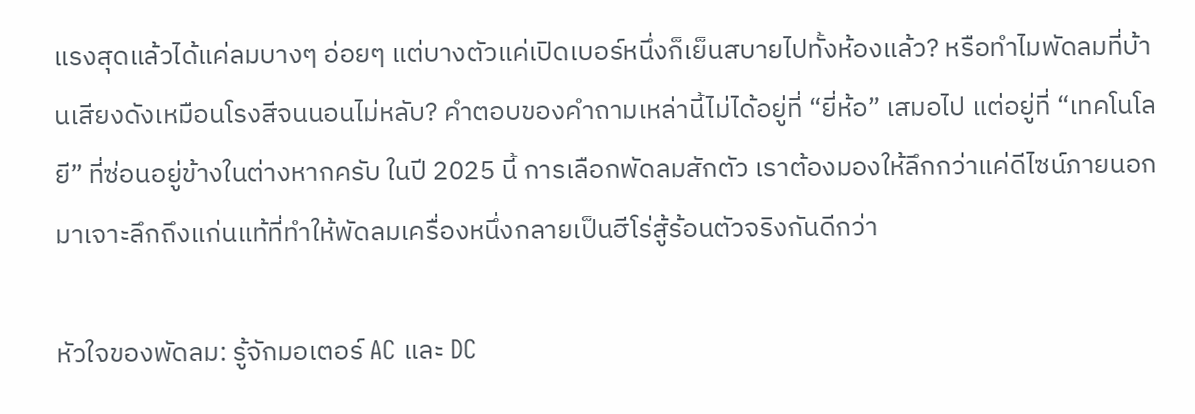แรงสุดแล้วได้แค่ลมบางๆ อ่อยๆ แต่บางตัวแค่เปิดเบอร์หนึ่งก็เย็นสบายไปทั้งห้องแล้ว? หรือทำไมพัดลมที่บ้านเสียงดังเหมือนโรงสีจนนอนไม่หลับ? คำตอบของคำถามเหล่านี้ไม่ได้อยู่ที่ “ยี่ห้อ” เสมอไป แต่อยู่ที่ “เทคโนโลยี” ที่ซ่อนอยู่ข้างในต่างหากครับ ในปี 2025 นี้ การเลือกพัดลมสักตัว เราต้องมองให้ลึกกว่าแค่ดีไซน์ภายนอก มาเจาะลึกถึงแก่นแท้ที่ทำให้พัดลมเครื่องหนึ่งกลายเป็นฮีโร่สู้ร้อนตัวจริงกันดีกว่า

หัวใจของพัดลม: รู้จักมอเตอร์ AC และ DC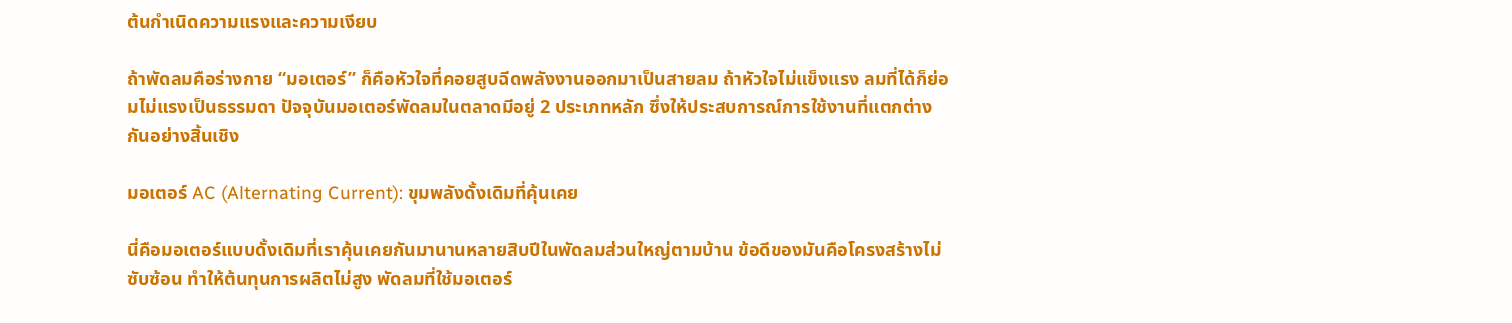ต้นกำเนิดความแรงและความเงียบ

ถ้าพัดลมคือร่างกาย “มอเตอร์” ก็คือหัวใจที่คอยสูบฉีดพลังงานออกมาเป็นสายลม ถ้าหัวใจไม่แข็งแรง ลมที่ได้ก็ย่อมไม่แรงเป็นธรรมดา ปัจจุบันมอเตอร์พัดลมในตลาดมีอยู่ 2 ประเภทหลัก ซึ่งให้ประสบการณ์การใช้งานที่แตกต่างกันอย่างสิ้นเชิง

มอเตอร์ AC (Alternating Current): ขุมพลังดั้งเดิมที่คุ้นเคย

นี่คือมอเตอร์แบบดั้งเดิมที่เราคุ้นเคยกันมานานหลายสิบปีในพัดลมส่วนใหญ่ตามบ้าน ข้อดีของมันคือโครงสร้างไม่ซับซ้อน ทำให้ต้นทุนการผลิตไม่สูง พัดลมที่ใช้มอเตอร์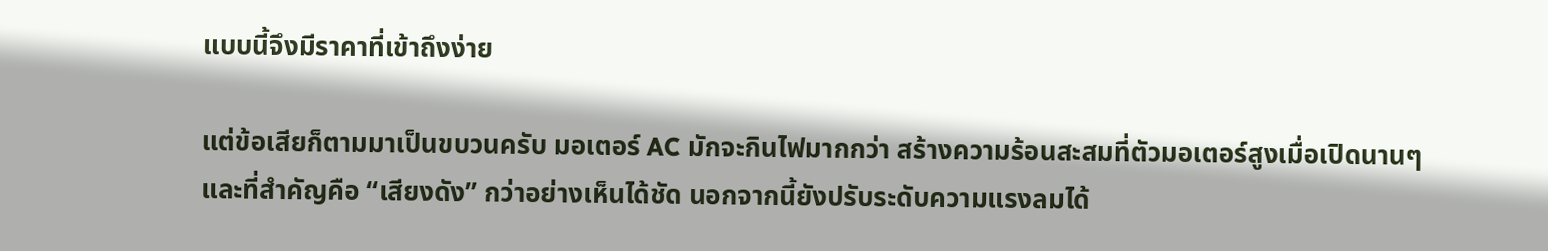แบบนี้จึงมีราคาที่เข้าถึงง่าย

แต่ข้อเสียก็ตามมาเป็นขบวนครับ มอเตอร์ AC มักจะกินไฟมากกว่า สร้างความร้อนสะสมที่ตัวมอเตอร์สูงเมื่อเปิดนานๆ และที่สำคัญคือ “เสียงดัง” กว่าอย่างเห็นได้ชัด นอกจากนี้ยังปรับระดับความแรงลมได้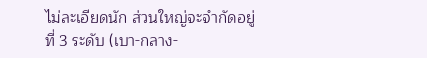ไม่ละเอียดนัก ส่วนใหญ่จะจำกัดอยู่ที่ 3 ระดับ (เบา-กลาง-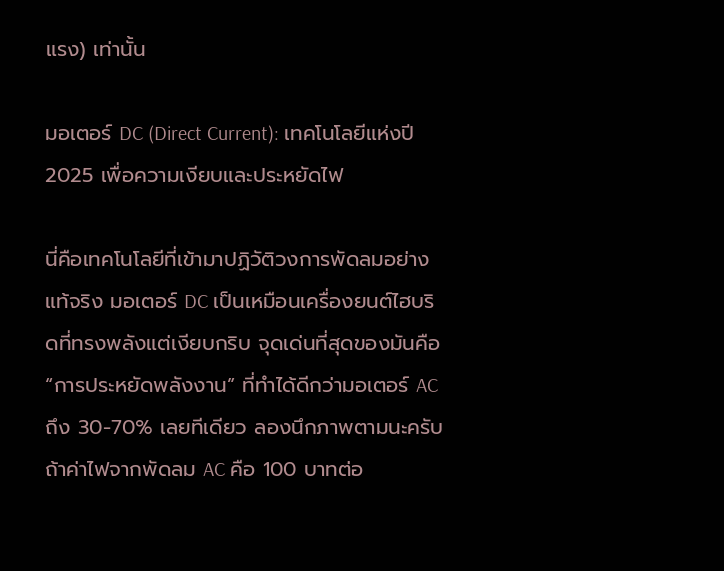แรง) เท่านั้น

มอเตอร์ DC (Direct Current): เทคโนโลยีแห่งปี 2025 เพื่อความเงียบและประหยัดไฟ

นี่คือเทคโนโลยีที่เข้ามาปฏิวัติวงการพัดลมอย่างแท้จริง มอเตอร์ DC เป็นเหมือนเครื่องยนต์ไฮบริดที่ทรงพลังแต่เงียบกริบ จุดเด่นที่สุดของมันคือ “การประหยัดพลังงาน” ที่ทำได้ดีกว่ามอเตอร์ AC ถึง 30-70% เลยทีเดียว ลองนึกภาพตามนะครับ ถ้าค่าไฟจากพัดลม AC คือ 100 บาทต่อ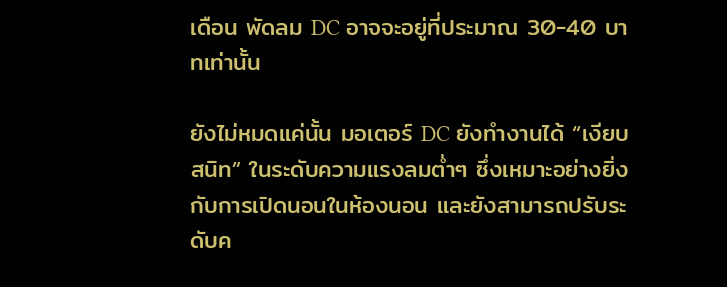เดือน พัดลม DC อาจจะอยู่ที่ประมาณ 30-40 บาทเท่านั้น

ยังไม่หมดแค่นั้น มอเตอร์ DC ยังทำงานได้ “เงียบสนิท” ในระดับความแรงลมต่ำๆ ซึ่งเหมาะอย่างยิ่งกับการเปิดนอนในห้องนอน และยังสามารถปรับระดับค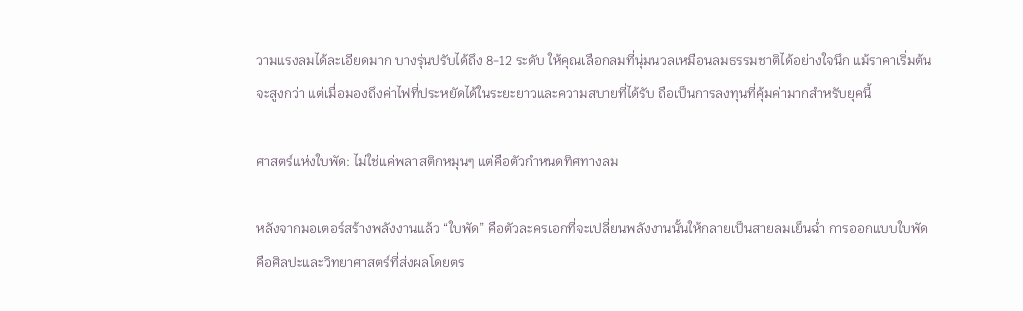วามแรงลมได้ละเอียดมาก บางรุ่นปรับได้ถึง 8-12 ระดับ ให้คุณเลือกลมที่นุ่มนวลเหมือนลมธรรมชาติได้อย่างใจนึก แม้ราคาเริ่มต้นจะสูงกว่า แต่เมื่อมองถึงค่าไฟที่ประหยัดได้ในระยะยาวและความสบายที่ได้รับ ถือเป็นการลงทุนที่คุ้มค่ามากสำหรับยุคนี้

ศาสตร์แห่งใบพัด: ไม่ใช่แค่พลาสติกหมุนๆ แต่คือตัวกำหนดทิศทางลม

หลังจากมอเตอร์สร้างพลังงานแล้ว “ใบพัด” คือตัวละครเอกที่จะเปลี่ยนพลังงานนั้นให้กลายเป็นสายลมเย็นฉ่ำ การออกแบบใบพัดคือศิลปะและวิทยาศาสตร์ที่ส่งผลโดยตร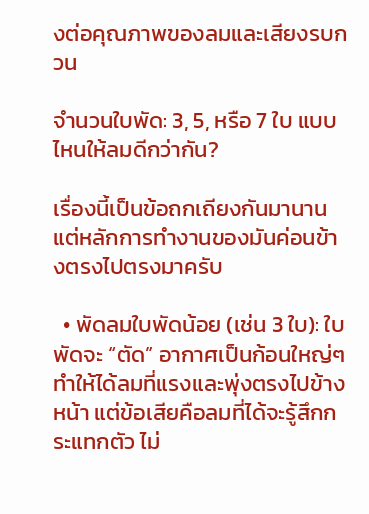งต่อคุณภาพของลมและเสียงรบกวน

จำนวนใบพัด: 3, 5, หรือ 7 ใบ แบบไหนให้ลมดีกว่ากัน?

เรื่องนี้เป็นข้อถกเถียงกันมานาน แต่หลักการทำงานของมันค่อนข้างตรงไปตรงมาครับ

  • พัดลมใบพัดน้อย (เช่น 3 ใบ): ใบพัดจะ “ตัด” อากาศเป็นก้อนใหญ่ๆ ทำให้ได้ลมที่แรงและพุ่งตรงไปข้างหน้า แต่ข้อเสียคือลมที่ได้จะรู้สึกกระแทกตัว ไม่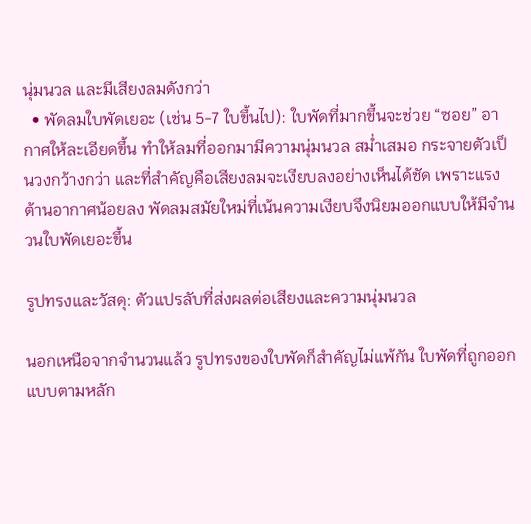นุ่มนวล และมีเสียงลมดังกว่า
  • พัดลมใบพัดเยอะ (เช่น 5-7 ใบขึ้นไป): ใบพัดที่มากขึ้นจะช่วย “ซอย” อากาศให้ละเอียดขึ้น ทำให้ลมที่ออกมามีความนุ่มนวล สม่ำเสมอ กระจายตัวเป็นวงกว้างกว่า และที่สำคัญคือเสียงลมจะเงียบลงอย่างเห็นได้ชัด เพราะแรงต้านอากาศน้อยลง พัดลมสมัยใหม่ที่เน้นความเงียบจึงนิยมออกแบบให้มีจำนวนใบพัดเยอะขึ้น

รูปทรงและวัสดุ: ตัวแปรลับที่ส่งผลต่อเสียงและความนุ่มนวล

นอกเหนือจากจำนวนแล้ว รูปทรงของใบพัดก็สำคัญไม่แพ้กัน ใบพัดที่ถูกออกแบบตามหลัก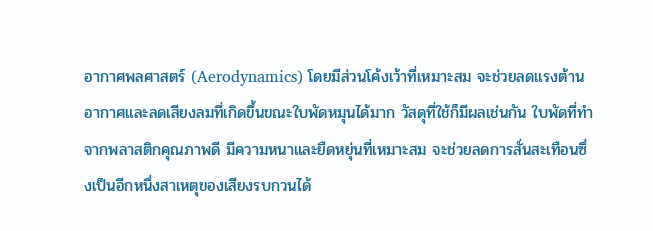อากาศพลศาสตร์ (Aerodynamics) โดยมีส่วนโค้งเว้าที่เหมาะสม จะช่วยลดแรงต้านอากาศและลดเสียงลมที่เกิดขึ้นขณะใบพัดหมุนได้มาก วัสดุที่ใช้ก็มีผลเช่นกัน ใบพัดที่ทำจากพลาสติกคุณภาพดี มีความหนาและยืดหยุ่นที่เหมาะสม จะช่วยลดการสั่นสะเทือนซึ่งเป็นอีกหนึ่งสาเหตุของเสียงรบกวนได้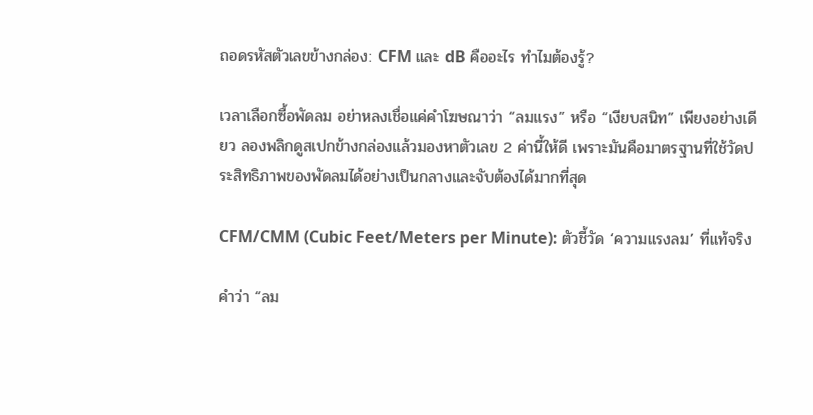ถอดรหัสตัวเลขข้างกล่อง: CFM และ dB คืออะไร ทำไมต้องรู้?

เวลาเลือกซื้อพัดลม อย่าหลงเชื่อแค่คำโฆษณาว่า “ลมแรง” หรือ “เงียบสนิท” เพียงอย่างเดียว ลองพลิกดูสเปกข้างกล่องแล้วมองหาตัวเลข 2 ค่านี้ให้ดี เพราะมันคือมาตรฐานที่ใช้วัดประสิทธิภาพของพัดลมได้อย่างเป็นกลางและจับต้องได้มากที่สุด

CFM/CMM (Cubic Feet/Meters per Minute): ตัวชี้วัด ‘ความแรงลม’ ที่แท้จริง

คำว่า “ลม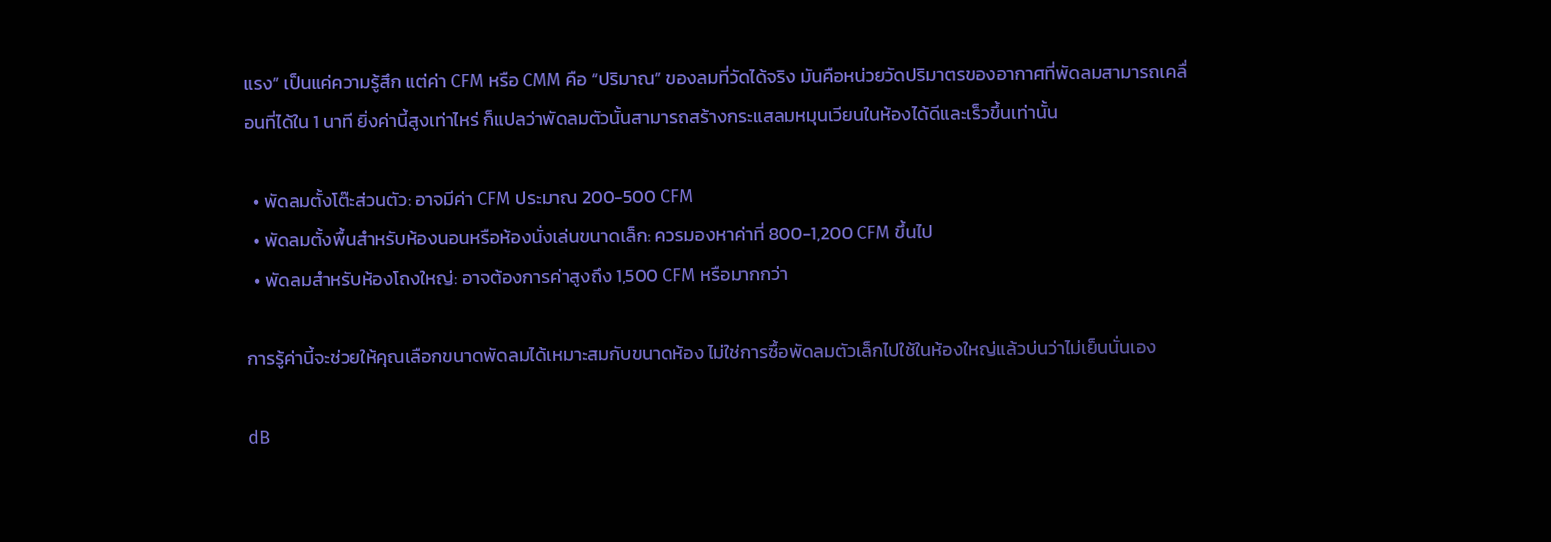แรง” เป็นแค่ความรู้สึก แต่ค่า CFM หรือ CMM คือ “ปริมาณ” ของลมที่วัดได้จริง มันคือหน่วยวัดปริมาตรของอากาศที่พัดลมสามารถเคลื่อนที่ได้ใน 1 นาที ยิ่งค่านี้สูงเท่าไหร่ ก็แปลว่าพัดลมตัวนั้นสามารถสร้างกระแสลมหมุนเวียนในห้องได้ดีและเร็วขึ้นเท่านั้น

  • พัดลมตั้งโต๊ะส่วนตัว: อาจมีค่า CFM ประมาณ 200-500 CFM
  • พัดลมตั้งพื้นสำหรับห้องนอนหรือห้องนั่งเล่นขนาดเล็ก: ควรมองหาค่าที่ 800-1,200 CFM ขึ้นไป
  • พัดลมสำหรับห้องโถงใหญ่: อาจต้องการค่าสูงถึง 1,500 CFM หรือมากกว่า

การรู้ค่านี้จะช่วยให้คุณเลือกขนาดพัดลมได้เหมาะสมกับขนาดห้อง ไม่ใช่การซื้อพัดลมตัวเล็กไปใช้ในห้องใหญ่แล้วบ่นว่าไม่เย็นนั่นเอง

dB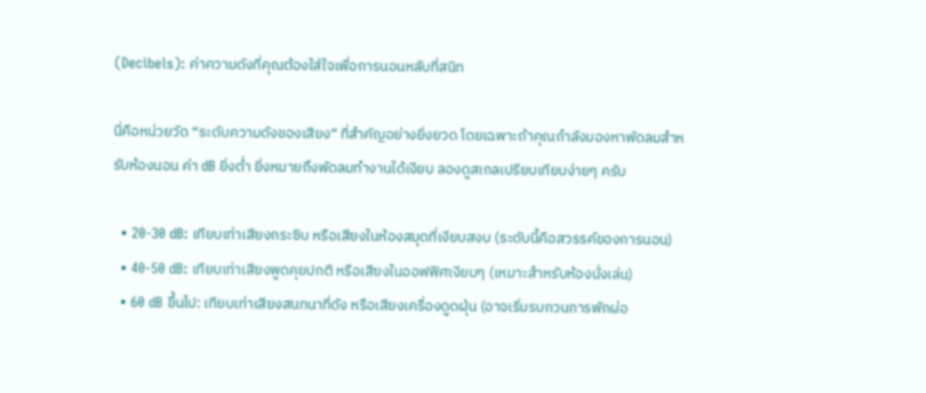(Decibels): ค่าความดังที่คุณต้องใส่ใจเพื่อการนอนหลับที่สนิท

นี่คือหน่วยวัด “ระดับความดังของเสียง” ที่สำคัญอย่างยิ่งยวด โดยเฉพาะถ้าคุณกำลังมองหาพัดลมสำหรับห้องนอน ค่า dB ยิ่งต่ำ ยิ่งหมายถึงพัดลมทำงานได้เงียบ ลองดูสเกลเปรียบเทียบง่ายๆ ครับ

  • 20-30 dB: เทียบเท่าเสียงกระซิบ หรือเสียงในห้องสมุดที่เงียบสงบ (ระดับนี้คือสวรรค์ของการนอน)
  • 40-50 dB: เทียบเท่าเสียงพูดคุยปกติ หรือเสียงในออฟฟิศเงียบๆ (เหมาะสำหรับห้องนั่งเล่น)
  • 60 dB ขึ้นไป: เทียบเท่าเสียงสนทนาที่ดัง หรือเสียงเครื่องดูดฝุ่น (อาจเริ่มรบกวนการพักผ่อ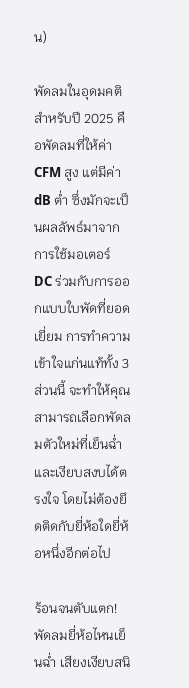น)

พัดลมในอุดมคติสำหรับปี 2025 คือพัดลมที่ให้ค่า CFM สูง แต่มีค่า dB ต่ำ ซึ่งมักจะเป็นผลลัพธ์มาจากการใช้มอเตอร์ DC ร่วมกับการออกแบบใบพัดที่ยอดเยี่ยม การทำความเข้าใจแก่นแท้ทั้ง 3 ส่วนนี้ จะทำให้คุณสามารถเลือกพัดลมตัวใหม่ที่เย็นฉ่ำและเงียบสงบได้ตรงใจ โดยไม่ต้องยึดติดกับยี่ห้อใดยี่ห้อหนึ่งอีกต่อไป

ร้อนจนตับแตก! พัดลมยี่ห้อไหนเย็นฉ่ำ เสียงเงียบสนิ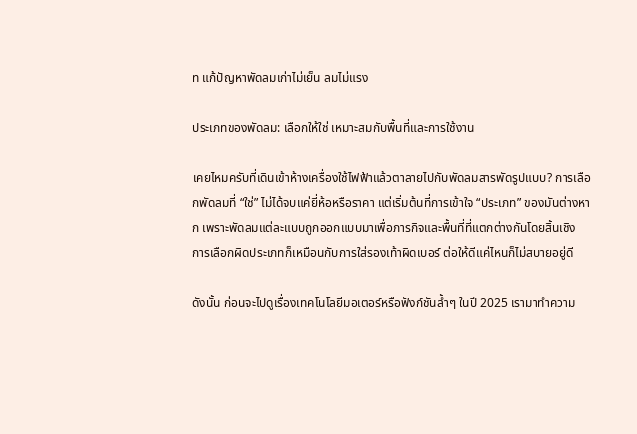ท แก้ปัญหาพัดลมเก่าไม่เย็น ลมไม่แรง

ประเภทของพัดลม: เลือกให้ใช่ เหมาะสมกับพื้นที่และการใช้งาน

เคยไหมครับที่เดินเข้าห้างเครื่องใช้ไฟฟ้าแล้วตาลายไปกับพัดลมสารพัดรูปแบบ? การเลือกพัดลมที่ “ใช่” ไม่ได้จบแค่ยี่ห้อหรือราคา แต่เริ่มต้นที่การเข้าใจ “ประเภท” ของมันต่างหาก เพราะพัดลมแต่ละแบบถูกออกแบบมาเพื่อภารกิจและพื้นที่ที่แตกต่างกันโดยสิ้นเชิง การเลือกผิดประเภทก็เหมือนกับการใส่รองเท้าผิดเบอร์ ต่อให้ดีแค่ไหนก็ไม่สบายอยู่ดี

ดังนั้น ก่อนจะไปดูเรื่องเทคโนโลยีมอเตอร์หรือฟังก์ชันล้ำๆ ในปี 2025 เรามาทำความ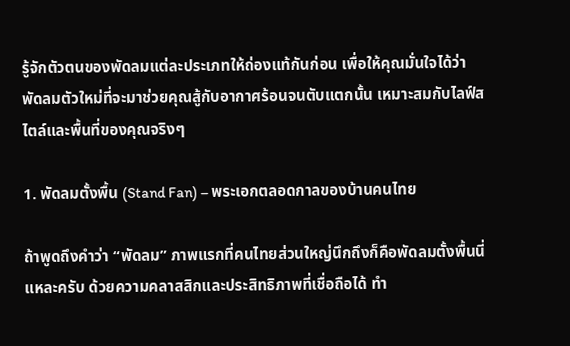รู้จักตัวตนของพัดลมแต่ละประเภทให้ถ่องแท้กันก่อน เพื่อให้คุณมั่นใจได้ว่าพัดลมตัวใหม่ที่จะมาช่วยคุณสู้กับอากาศร้อนจนตับแตกนั้น เหมาะสมกับไลฟ์สไตล์และพื้นที่ของคุณจริงๆ

1. พัดลมตั้งพื้น (Stand Fan) – พระเอกตลอดกาลของบ้านคนไทย

ถ้าพูดถึงคำว่า “พัดลม” ภาพแรกที่คนไทยส่วนใหญ่นึกถึงก็คือพัดลมตั้งพื้นนี่แหละครับ ด้วยความคลาสสิกและประสิทธิภาพที่เชื่อถือได้ ทำ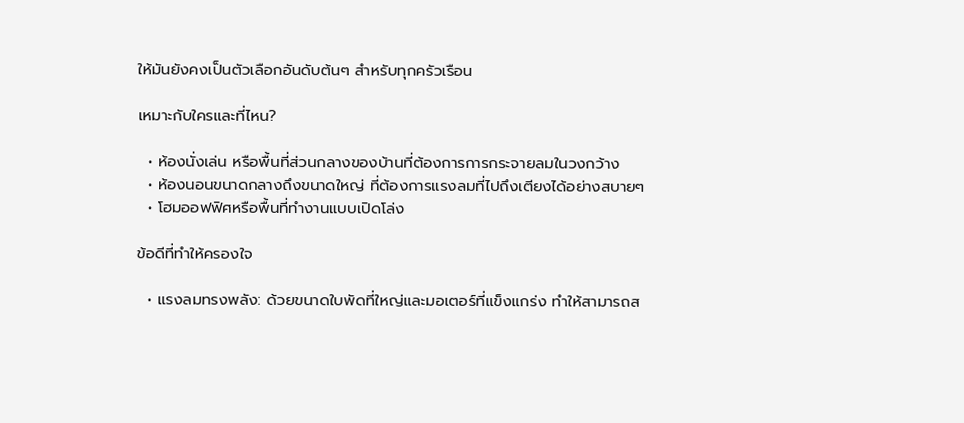ให้มันยังคงเป็นตัวเลือกอันดับต้นๆ สำหรับทุกครัวเรือน

เหมาะกับใครและที่ไหน?

  • ห้องนั่งเล่น หรือพื้นที่ส่วนกลางของบ้านที่ต้องการการกระจายลมในวงกว้าง
  • ห้องนอนขนาดกลางถึงขนาดใหญ่ ที่ต้องการแรงลมที่ไปถึงเตียงได้อย่างสบายๆ
  • โฮมออฟฟิศหรือพื้นที่ทำงานแบบเปิดโล่ง

ข้อดีที่ทำให้ครองใจ

  • แรงลมทรงพลัง: ด้วยขนาดใบพัดที่ใหญ่และมอเตอร์ที่แข็งแกร่ง ทำให้สามารถส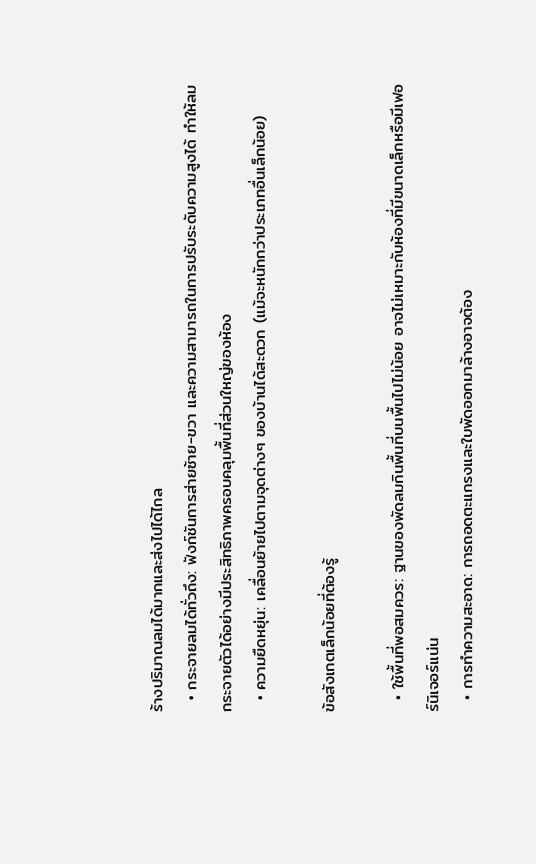ร้างปริมาณลมได้มากและส่งไปได้ไกล
  • กระจายลมได้ทั่วถึง: ฟังก์ชันการส่ายซ้าย-ขวา และความสามารถในการปรับระดับความสูงได้ ทำให้ลมกระจายตัวได้อย่างมีประสิทธิภาพครอบคลุมพื้นที่ส่วนใหญ่ของห้อง
  • ความยืดหยุ่น: เคลื่อนย้ายไปตามจุดต่างๆ ของบ้านได้สะดวก (แม้จะหนักกว่าประเภทอื่นเล็กน้อย)

ข้อสังเกตเล็กน้อยที่ต้องรู้

  • ใช้พื้นที่พอสมควร: ฐานของพัดลมกินพื้นที่บนพื้นไปไม่น้อย อาจไม่เหมาะกับห้องที่มีขนาดเล็กหรือมีเฟอร์นิเจอร์แน่น
  • การทำความสะอาด: การถอดตะแกรงและใบพัดออกมาล้างอาจต้อง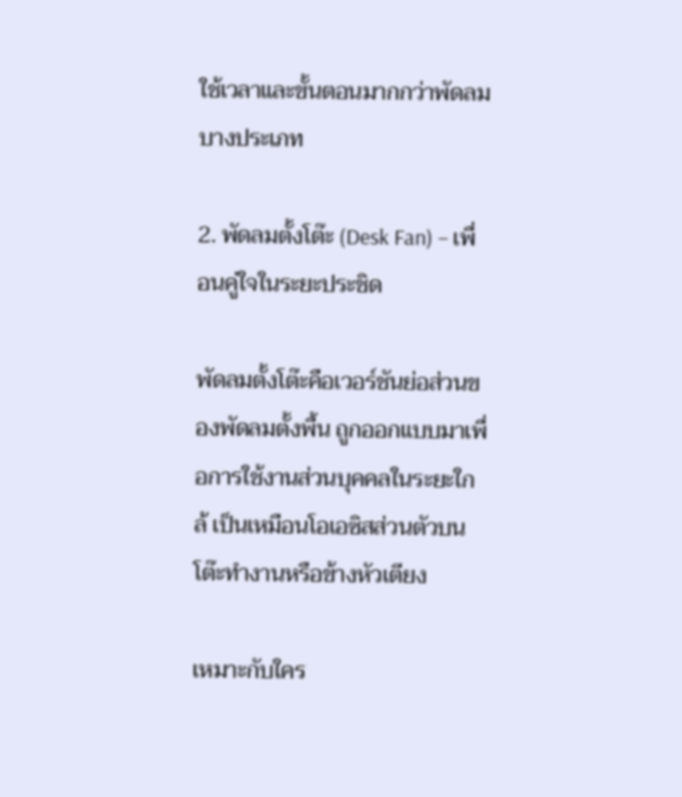ใช้เวลาและขั้นตอนมากกว่าพัดลมบางประเภท

2. พัดลมตั้งโต๊ะ (Desk Fan) – เพื่อนคู่ใจในระยะประชิด

พัดลมตั้งโต๊ะคือเวอร์ชันย่อส่วนของพัดลมตั้งพื้น ถูกออกแบบมาเพื่อการใช้งานส่วนบุคคลในระยะใกล้ เป็นเหมือนโอเอซิสส่วนตัวบนโต๊ะทำงานหรือข้างหัวเตียง

เหมาะกับใคร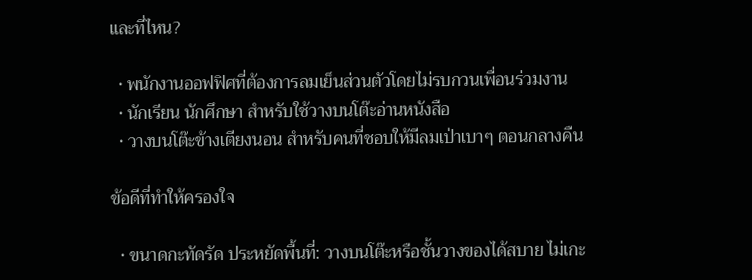และที่ไหน?

  • พนักงานออฟฟิศที่ต้องการลมเย็นส่วนตัวโดยไม่รบกวนเพื่อนร่วมงาน
  • นักเรียน นักศึกษา สำหรับใช้วางบนโต๊ะอ่านหนังสือ
  • วางบนโต๊ะข้างเตียงนอน สำหรับคนที่ชอบให้มีลมเป่าเบาๆ ตอนกลางคืน

ข้อดีที่ทำให้ครองใจ

  • ขนาดกะทัดรัด ประหยัดพื้นที่: วางบนโต๊ะหรือชั้นวางของได้สบาย ไม่เกะ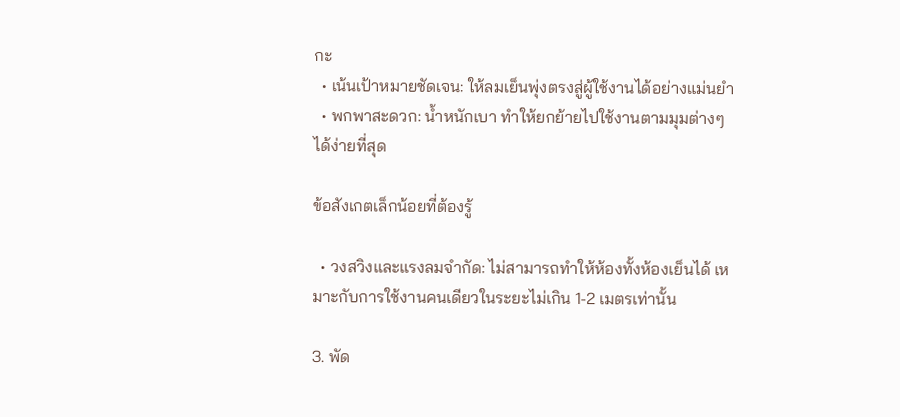กะ
  • เน้นเป้าหมายชัดเจน: ให้ลมเย็นพุ่งตรงสู่ผู้ใช้งานได้อย่างแม่นยำ
  • พกพาสะดวก: น้ำหนักเบา ทำให้ยกย้ายไปใช้งานตามมุมต่างๆ ได้ง่ายที่สุด

ข้อสังเกตเล็กน้อยที่ต้องรู้

  • วงสวิงและแรงลมจำกัด: ไม่สามารถทำให้ห้องทั้งห้องเย็นได้ เหมาะกับการใช้งานคนเดียวในระยะไม่เกิน 1-2 เมตรเท่านั้น

3. พัด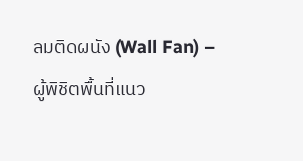ลมติดผนัง (Wall Fan) – ผู้พิชิตพื้นที่แนว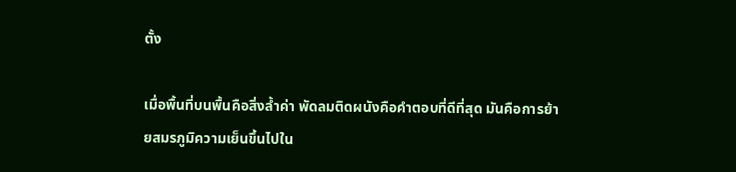ตั้ง

เมื่อพื้นที่บนพื้นคือสิ่งล้ำค่า พัดลมติดผนังคือคำตอบที่ดีที่สุด มันคือการย้ายสมรภูมิความเย็นขึ้นไปใน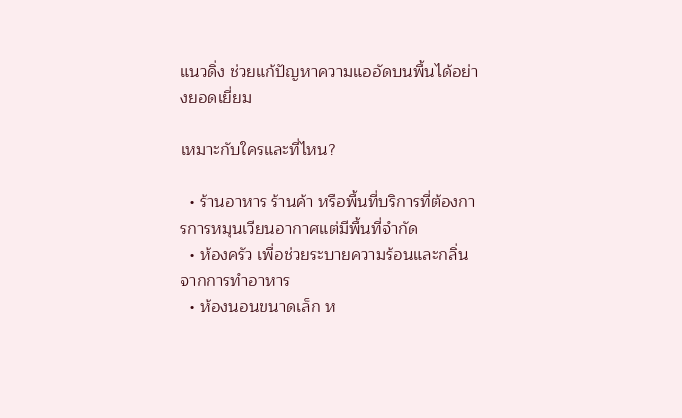แนวดิ่ง ช่วยแก้ปัญหาความแออัดบนพื้นได้อย่างยอดเยี่ยม

เหมาะกับใครและที่ไหน?

  • ร้านอาหาร ร้านค้า หรือพื้นที่บริการที่ต้องการการหมุนเวียนอากาศแต่มีพื้นที่จำกัด
  • ห้องครัว เพื่อช่วยระบายความร้อนและกลิ่นจากการทำอาหาร
  • ห้องนอนขนาดเล็ก ห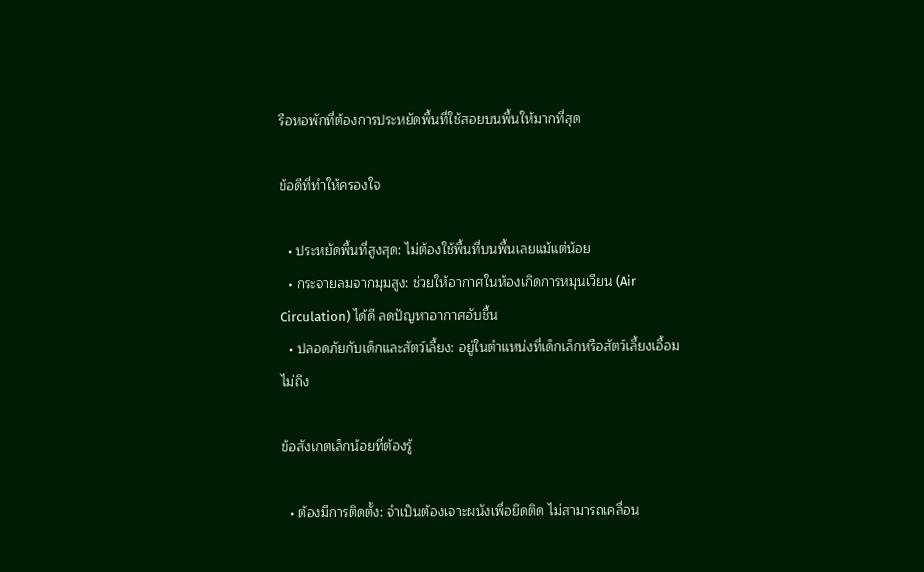รือหอพักที่ต้องการประหยัดพื้นที่ใช้สอยบนพื้นให้มากที่สุด

ข้อดีที่ทำให้ครองใจ

  • ประหยัดพื้นที่สูงสุด: ไม่ต้องใช้พื้นที่บนพื้นเลยแม้แต่น้อย
  • กระจายลมจากมุมสูง: ช่วยให้อากาศในห้องเกิดการหมุนเวียน (Air Circulation) ได้ดี ลดปัญหาอากาศอับชื้น
  • ปลอดภัยกับเด็กและสัตว์เลี้ยง: อยู่ในตำแหน่งที่เด็กเล็กหรือสัตว์เลี้ยงเอื้อมไม่ถึง

ข้อสังเกตเล็กน้อยที่ต้องรู้

  • ต้องมีการติดตั้ง: จำเป็นต้องเจาะผนังเพื่อยึดติด ไม่สามารถเคลื่อน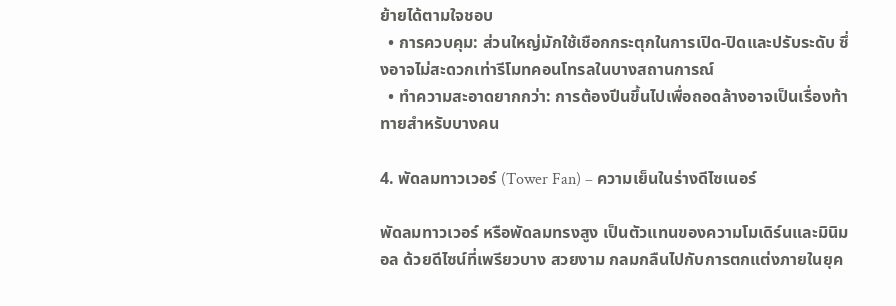ย้ายได้ตามใจชอบ
  • การควบคุม: ส่วนใหญ่มักใช้เชือกกระตุกในการเปิด-ปิดและปรับระดับ ซึ่งอาจไม่สะดวกเท่ารีโมทคอนโทรลในบางสถานการณ์
  • ทำความสะอาดยากกว่า: การต้องปีนขึ้นไปเพื่อถอดล้างอาจเป็นเรื่องท้าทายสำหรับบางคน

4. พัดลมทาวเวอร์ (Tower Fan) – ความเย็นในร่างดีไซเนอร์

พัดลมทาวเวอร์ หรือพัดลมทรงสูง เป็นตัวแทนของความโมเดิร์นและมินิมอล ด้วยดีไซน์ที่เพรียวบาง สวยงาม กลมกลืนไปกับการตกแต่งภายในยุค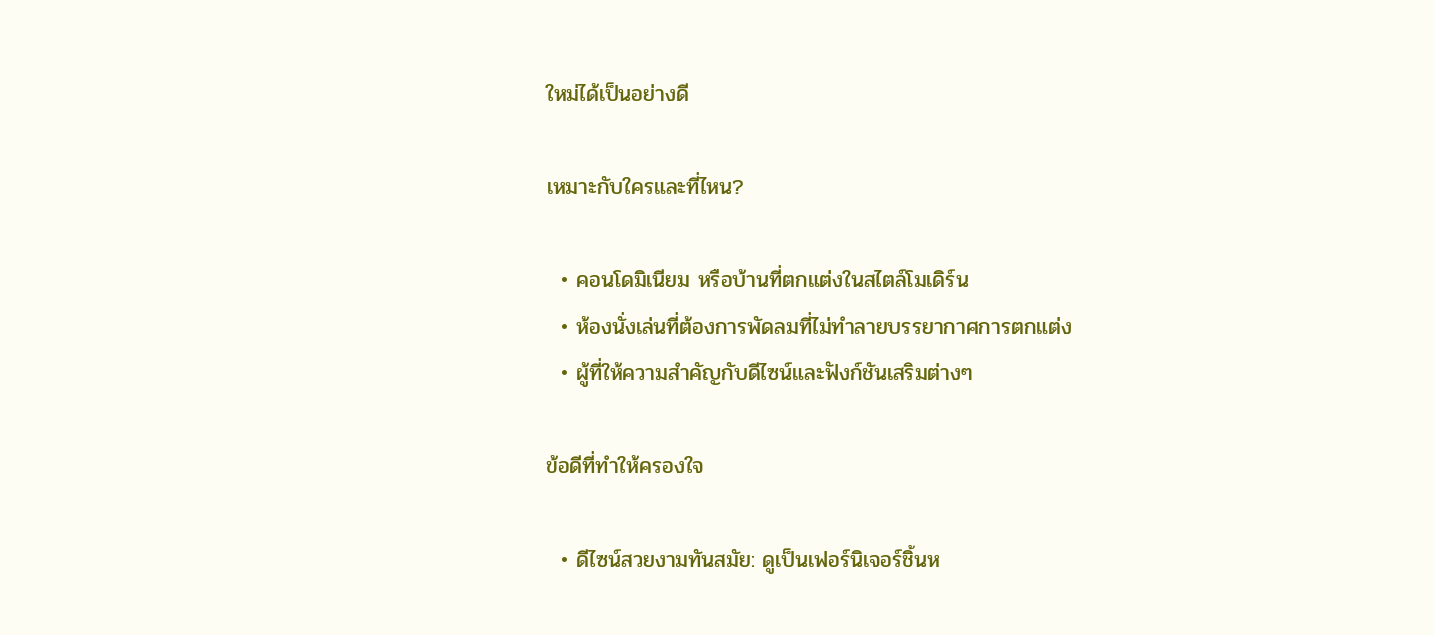ใหม่ได้เป็นอย่างดี

เหมาะกับใครและที่ไหน?

  • คอนโดมิเนียม หรือบ้านที่ตกแต่งในสไตล์โมเดิร์น
  • ห้องนั่งเล่นที่ต้องการพัดลมที่ไม่ทำลายบรรยากาศการตกแต่ง
  • ผู้ที่ให้ความสำคัญกับดีไซน์และฟังก์ชันเสริมต่างๆ

ข้อดีที่ทำให้ครองใจ

  • ดีไซน์สวยงามทันสมัย: ดูเป็นเฟอร์นิเจอร์ชิ้นห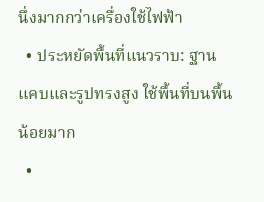นึ่งมากกว่าเครื่องใช้ไฟฟ้า
  • ประหยัดพื้นที่แนวราบ: ฐานแคบและรูปทรงสูง ใช้พื้นที่บนพื้นน้อยมาก
  •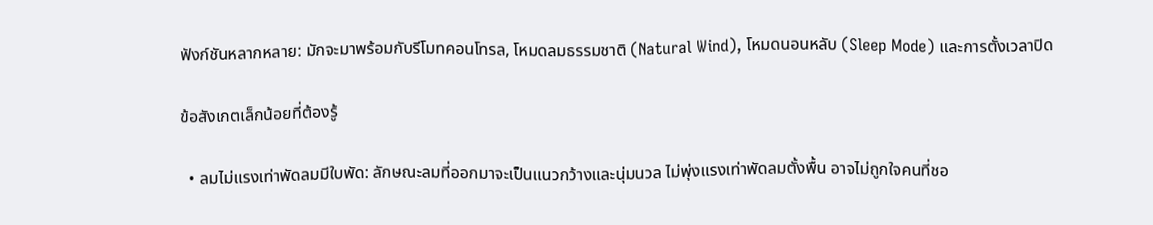ฟังก์ชันหลากหลาย: มักจะมาพร้อมกับรีโมทคอนโทรล, โหมดลมธรรมชาติ (Natural Wind), โหมดนอนหลับ (Sleep Mode) และการตั้งเวลาปิด

ข้อสังเกตเล็กน้อยที่ต้องรู้

  • ลมไม่แรงเท่าพัดลมมีใบพัด: ลักษณะลมที่ออกมาจะเป็นแนวกว้างและนุ่มนวล ไม่พุ่งแรงเท่าพัดลมตั้งพื้น อาจไม่ถูกใจคนที่ชอ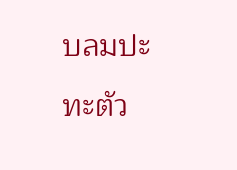บลมปะทะตัว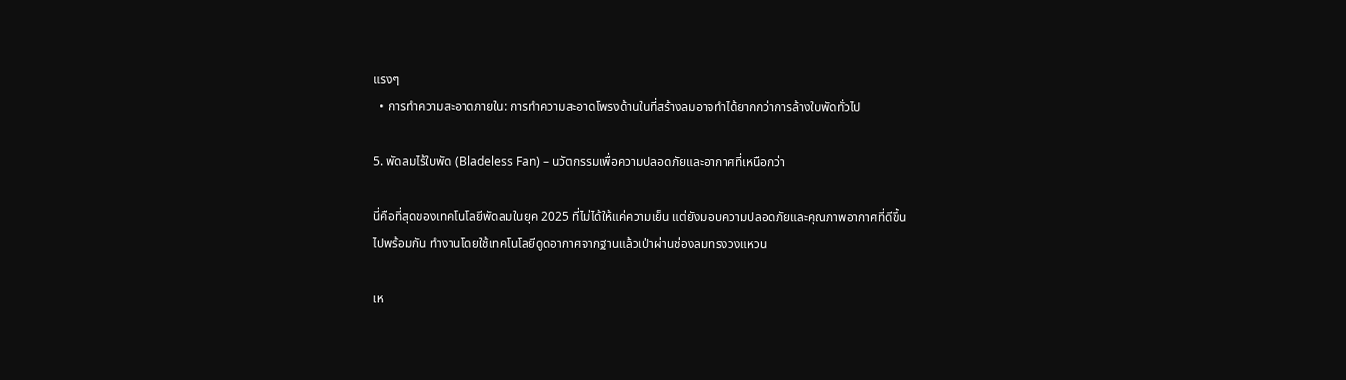แรงๆ
  • การทำความสะอาดภายใน: การทำความสะอาดโพรงด้านในที่สร้างลมอาจทำได้ยากกว่าการล้างใบพัดทั่วไป

5. พัดลมไร้ใบพัด (Bladeless Fan) – นวัตกรรมเพื่อความปลอดภัยและอากาศที่เหนือกว่า

นี่คือที่สุดของเทคโนโลยีพัดลมในยุค 2025 ที่ไม่ได้ให้แค่ความเย็น แต่ยังมอบความปลอดภัยและคุณภาพอากาศที่ดีขึ้นไปพร้อมกัน ทำงานโดยใช้เทคโนโลยีดูดอากาศจากฐานแล้วเป่าผ่านช่องลมทรงวงแหวน

เห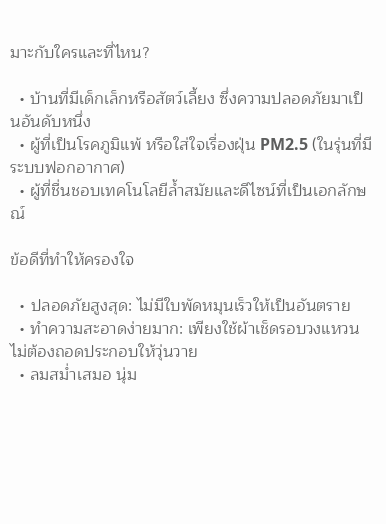มาะกับใครและที่ไหน?

  • บ้านที่มีเด็กเล็กหรือสัตว์เลี้ยง ซึ่งความปลอดภัยมาเป็นอันดับหนึ่ง
  • ผู้ที่เป็นโรคภูมิแพ้ หรือใส่ใจเรื่องฝุ่น PM2.5 (ในรุ่นที่มีระบบฟอกอากาศ)
  • ผู้ที่ชื่นชอบเทคโนโลยีล้ำสมัยและดีไซน์ที่เป็นเอกลักษณ์

ข้อดีที่ทำให้ครองใจ

  • ปลอดภัยสูงสุด: ไม่มีใบพัดหมุนเร็วให้เป็นอันตราย
  • ทำความสะอาดง่ายมาก: เพียงใช้ผ้าเช็ดรอบวงแหวน ไม่ต้องถอดประกอบให้วุ่นวาย
  • ลมสม่ำเสมอ นุ่ม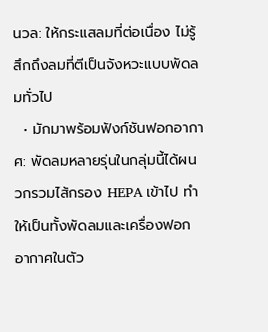นวล: ให้กระแสลมที่ต่อเนื่อง ไม่รู้สึกถึงลมที่ตีเป็นจังหวะแบบพัดลมทั่วไป
  • มักมาพร้อมฟังก์ชันฟอกอากาศ: พัดลมหลายรุ่นในกลุ่มนี้ได้ผนวกรวมไส้กรอง HEPA เข้าไป ทำให้เป็นทั้งพัดลมและเครื่องฟอกอากาศในตัว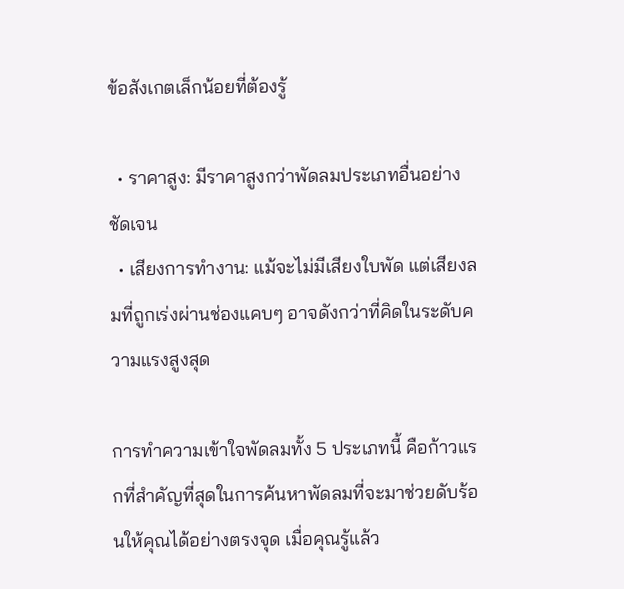ข้อสังเกตเล็กน้อยที่ต้องรู้

  • ราคาสูง: มีราคาสูงกว่าพัดลมประเภทอื่นอย่างชัดเจน
  • เสียงการทำงาน: แม้จะไม่มีเสียงใบพัด แต่เสียงลมที่ถูกเร่งผ่านช่องแคบๆ อาจดังกว่าที่คิดในระดับความแรงสูงสุด

การทำความเข้าใจพัดลมทั้ง 5 ประเภทนี้ คือก้าวแรกที่สำคัญที่สุดในการค้นหาพัดลมที่จะมาช่วยดับร้อนให้คุณได้อย่างตรงจุด เมื่อคุณรู้แล้ว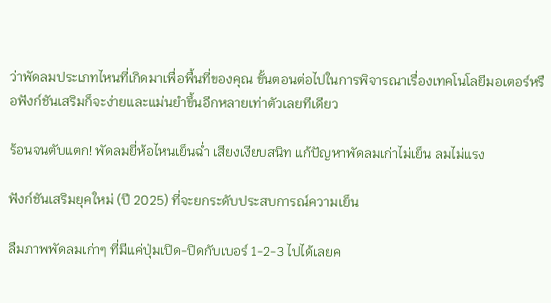ว่าพัดลมประเภทไหนที่เกิดมาเพื่อพื้นที่ของคุณ ขั้นตอนต่อไปในการพิจารณาเรื่องเทคโนโลยีมอเตอร์หรือฟังก์ชันเสริมก็จะง่ายและแม่นยำขึ้นอีกหลายเท่าตัวเลยทีเดียว

ร้อนจนตับแตก! พัดลมยี่ห้อไหนเย็นฉ่ำ เสียงเงียบสนิท แก้ปัญหาพัดลมเก่าไม่เย็น ลมไม่แรง

ฟังก์ชันเสริมยุคใหม่ (ปี 2025) ที่จะยกระดับประสบการณ์ความเย็น

ลืมภาพพัดลมเก่าๆ ที่มีแค่ปุ่มเปิด-ปิดกับเบอร์ 1-2-3 ไปได้เลยค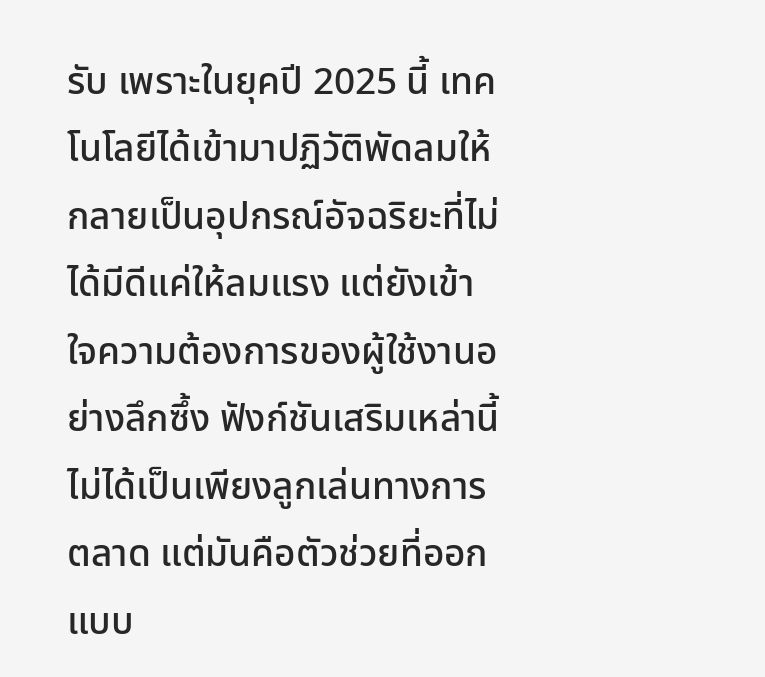รับ เพราะในยุคปี 2025 นี้ เทคโนโลยีได้เข้ามาปฏิวัติพัดลมให้กลายเป็นอุปกรณ์อัจฉริยะที่ไม่ได้มีดีแค่ให้ลมแรง แต่ยังเข้าใจความต้องการของผู้ใช้งานอย่างลึกซึ้ง ฟังก์ชันเสริมเหล่านี้ไม่ได้เป็นเพียงลูกเล่นทางการตลาด แต่มันคือตัวช่วยที่ออกแบบ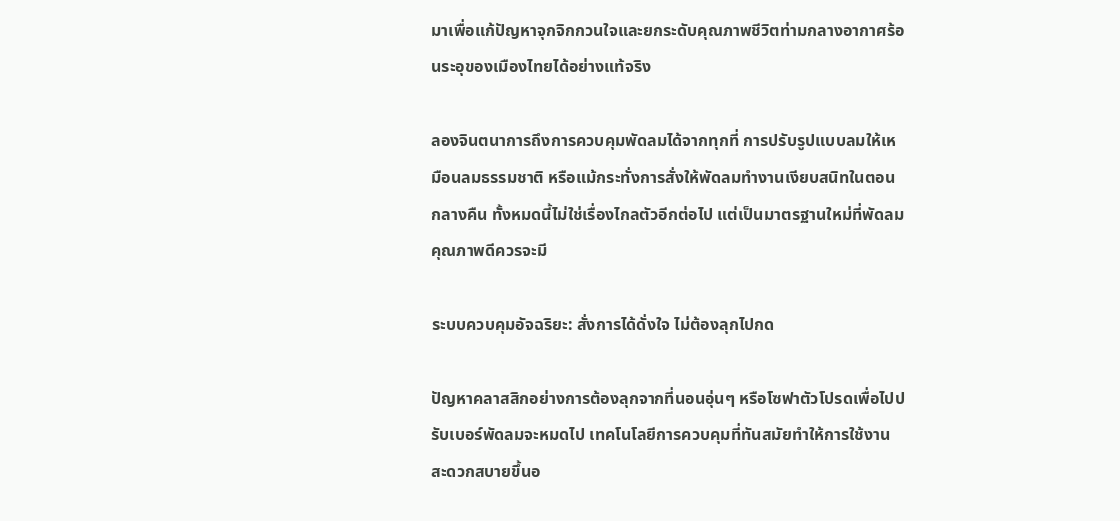มาเพื่อแก้ปัญหาจุกจิกกวนใจและยกระดับคุณภาพชีวิตท่ามกลางอากาศร้อนระอุของเมืองไทยได้อย่างแท้จริง

ลองจินตนาการถึงการควบคุมพัดลมได้จากทุกที่ การปรับรูปแบบลมให้เหมือนลมธรรมชาติ หรือแม้กระทั่งการสั่งให้พัดลมทำงานเงียบสนิทในตอนกลางคืน ทั้งหมดนี้ไม่ใช่เรื่องไกลตัวอีกต่อไป แต่เป็นมาตรฐานใหม่ที่พัดลมคุณภาพดีควรจะมี

ระบบควบคุมอัจฉริยะ: สั่งการได้ดั่งใจ ไม่ต้องลุกไปกด

ปัญหาคลาสสิกอย่างการต้องลุกจากที่นอนอุ่นๆ หรือโซฟาตัวโปรดเพื่อไปปรับเบอร์พัดลมจะหมดไป เทคโนโลยีการควบคุมที่ทันสมัยทำให้การใช้งานสะดวกสบายขึ้นอ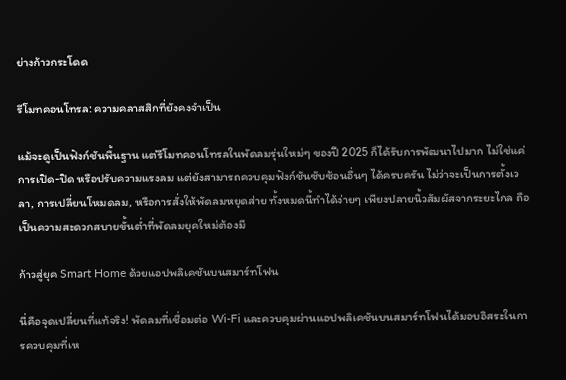ย่างก้าวกระโดด

รีโมทคอนโทรล: ความคลาสสิกที่ยังคงจำเป็น

แม้จะดูเป็นฟังก์ชันพื้นฐาน แต่รีโมทคอนโทรลในพัดลมรุ่นใหม่ๆ ของปี 2025 ก็ได้รับการพัฒนาไปมาก ไม่ใช่แค่การเปิด-ปิด หรือปรับความแรงลม แต่ยังสามารถควบคุมฟังก์ชันซับซ้อนอื่นๆ ได้ครบครัน ไม่ว่าจะเป็นการตั้งเวลา, การเปลี่ยนโหมดลม, หรือการสั่งให้พัดลมหยุดส่าย ทั้งหมดนี้ทำได้ง่ายๆ เพียงปลายนิ้วสัมผัสจากระยะไกล ถือเป็นความสะดวกสบายขั้นต่ำที่พัดลมยุคใหม่ต้องมี

ก้าวสู่ยุค Smart Home ด้วยแอปพลิเคชันบนสมาร์ทโฟน

นี่คือจุดเปลี่ยนที่แท้จริง! พัดลมที่เชื่อมต่อ Wi-Fi และควบคุมผ่านแอปพลิเคชันบนสมาร์ทโฟนได้มอบอิสระในการควบคุมที่เห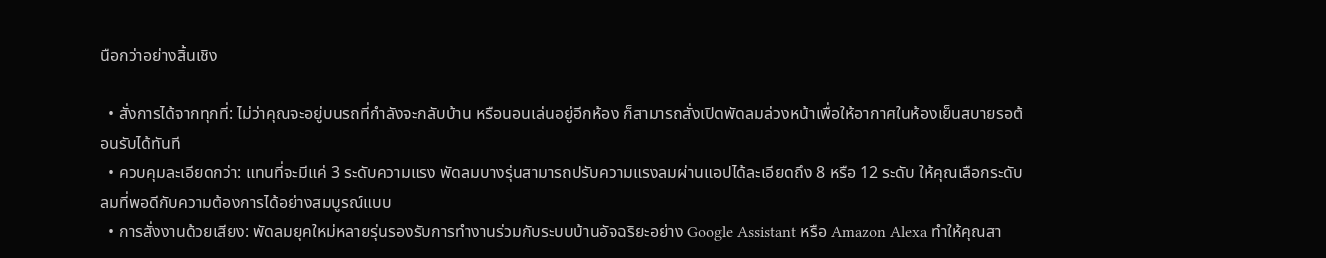นือกว่าอย่างสิ้นเชิง

  • สั่งการได้จากทุกที่: ไม่ว่าคุณจะอยู่บนรถที่กำลังจะกลับบ้าน หรือนอนเล่นอยู่อีกห้อง ก็สามารถสั่งเปิดพัดลมล่วงหน้าเพื่อให้อากาศในห้องเย็นสบายรอต้อนรับได้ทันที
  • ควบคุมละเอียดกว่า: แทนที่จะมีแค่ 3 ระดับความแรง พัดลมบางรุ่นสามารถปรับความแรงลมผ่านแอปได้ละเอียดถึง 8 หรือ 12 ระดับ ให้คุณเลือกระดับลมที่พอดีกับความต้องการได้อย่างสมบูรณ์แบบ
  • การสั่งงานด้วยเสียง: พัดลมยุคใหม่หลายรุ่นรองรับการทำงานร่วมกับระบบบ้านอัจฉริยะอย่าง Google Assistant หรือ Amazon Alexa ทำให้คุณสา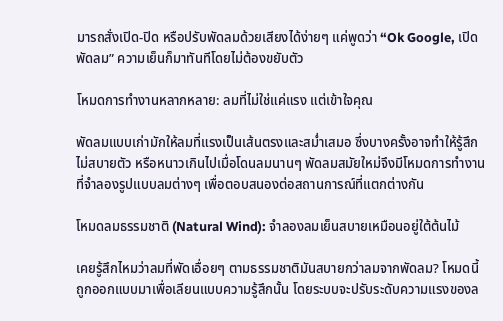มารถสั่งเปิด-ปิด หรือปรับพัดลมด้วยเสียงได้ง่ายๆ แค่พูดว่า “Ok Google, เปิดพัดลม” ความเย็นก็มาทันทีโดยไม่ต้องขยับตัว

โหมดการทำงานหลากหลาย: ลมที่ไม่ใช่แค่แรง แต่เข้าใจคุณ

พัดลมแบบเก่ามักให้ลมที่แรงเป็นเส้นตรงและสม่ำเสมอ ซึ่งบางครั้งอาจทำให้รู้สึกไม่สบายตัว หรือหนาวเกินไปเมื่อโดนลมนานๆ พัดลมสมัยใหม่จึงมีโหมดการทำงานที่จำลองรูปแบบลมต่างๆ เพื่อตอบสนองต่อสถานการณ์ที่แตกต่างกัน

โหมดลมธรรมชาติ (Natural Wind): จำลองลมเย็นสบายเหมือนอยู่ใต้ต้นไม้

เคยรู้สึกไหมว่าลมที่พัดเอื่อยๆ ตามธรรมชาติมันสบายกว่าลมจากพัดลม? โหมดนี้ถูกออกแบบมาเพื่อเลียนแบบความรู้สึกนั้น โดยระบบจะปรับระดับความแรงของล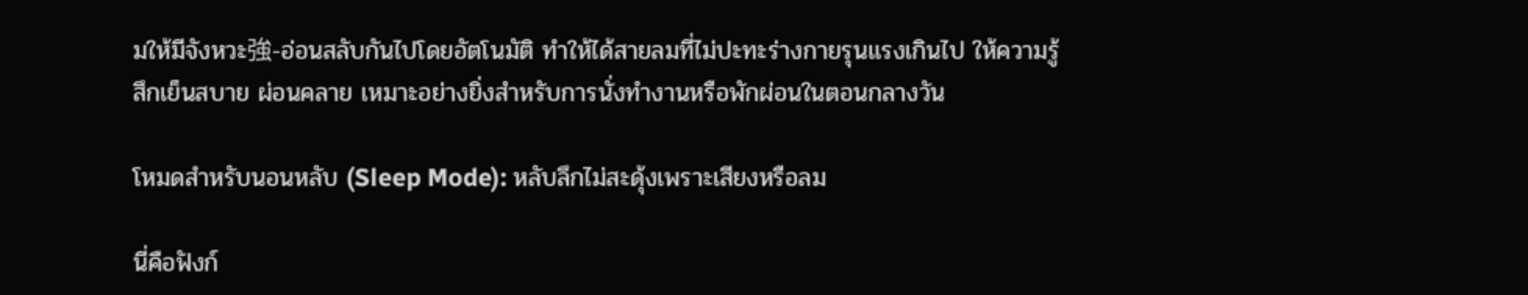มให้มีจังหวะ強-อ่อนสลับกันไปโดยอัตโนมัติ ทำให้ได้สายลมที่ไม่ปะทะร่างกายรุนแรงเกินไป ให้ความรู้สึกเย็นสบาย ผ่อนคลาย เหมาะอย่างยิ่งสำหรับการนั่งทำงานหรือพักผ่อนในตอนกลางวัน

โหมดสำหรับนอนหลับ (Sleep Mode): หลับลึกไม่สะดุ้งเพราะเสียงหรือลม

นี่คือฟังก์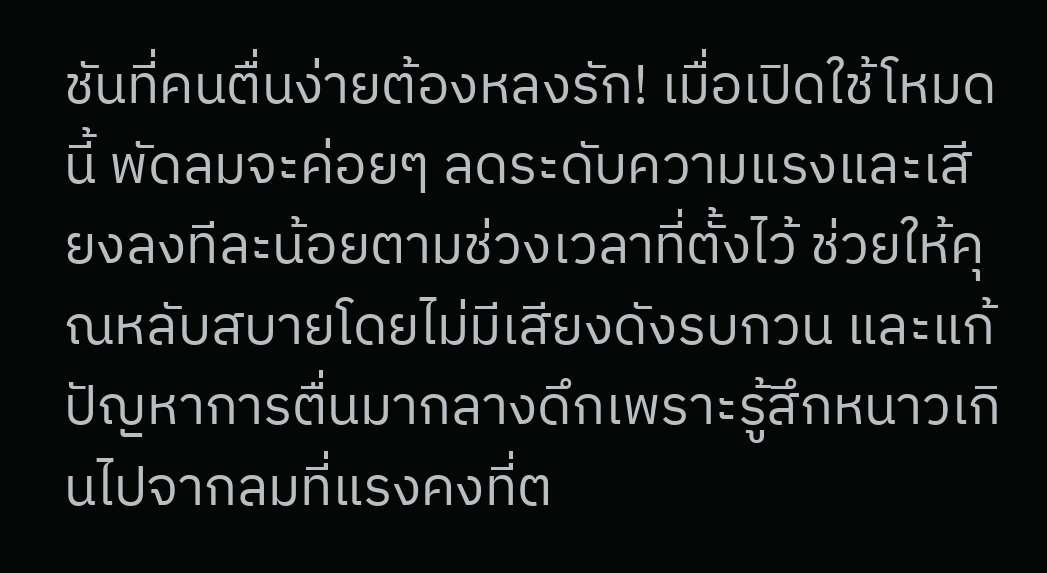ชันที่คนตื่นง่ายต้องหลงรัก! เมื่อเปิดใช้โหมดนี้ พัดลมจะค่อยๆ ลดระดับความแรงและเสียงลงทีละน้อยตามช่วงเวลาที่ตั้งไว้ ช่วยให้คุณหลับสบายโดยไม่มีเสียงดังรบกวน และแก้ปัญหาการตื่นมากลางดึกเพราะรู้สึกหนาวเกินไปจากลมที่แรงคงที่ต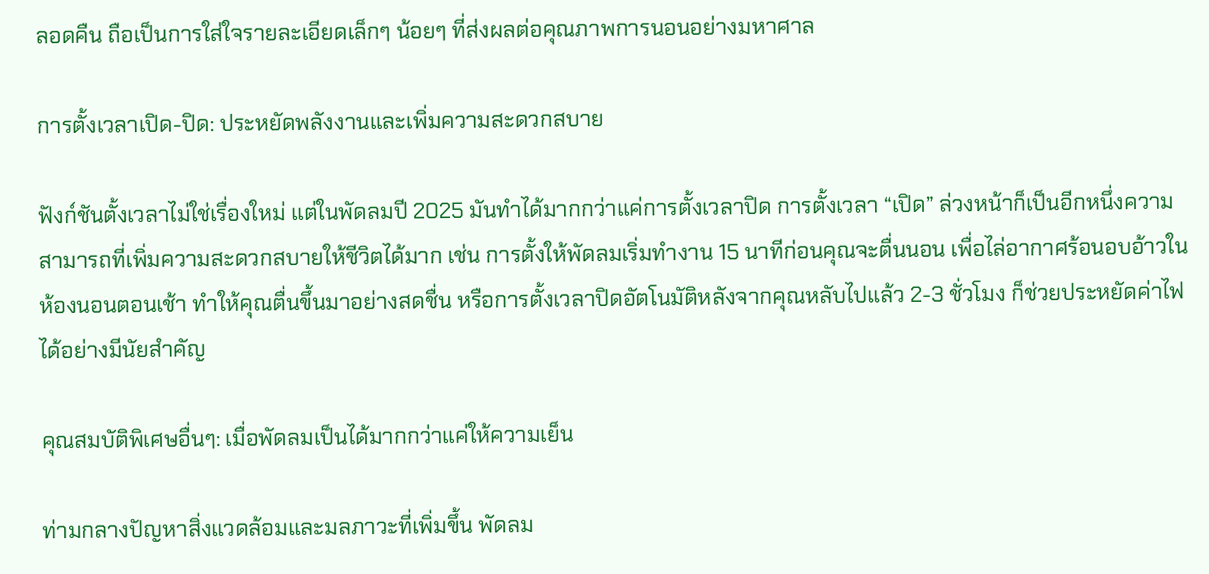ลอดคืน ถือเป็นการใส่ใจรายละเอียดเล็กๆ น้อยๆ ที่ส่งผลต่อคุณภาพการนอนอย่างมหาศาล

การตั้งเวลาเปิด-ปิด: ประหยัดพลังงานและเพิ่มความสะดวกสบาย

ฟังก์ชันตั้งเวลาไม่ใช่เรื่องใหม่ แต่ในพัดลมปี 2025 มันทำได้มากกว่าแค่การตั้งเวลาปิด การตั้งเวลา “เปิด” ล่วงหน้าก็เป็นอีกหนึ่งความสามารถที่เพิ่มความสะดวกสบายให้ชีวิตได้มาก เช่น การตั้งให้พัดลมเริ่มทำงาน 15 นาทีก่อนคุณจะตื่นนอน เพื่อไล่อากาศร้อนอบอ้าวในห้องนอนตอนเช้า ทำให้คุณตื่นขึ้นมาอย่างสดชื่น หรือการตั้งเวลาปิดอัตโนมัติหลังจากคุณหลับไปแล้ว 2-3 ชั่วโมง ก็ช่วยประหยัดค่าไฟได้อย่างมีนัยสำคัญ

คุณสมบัติพิเศษอื่นๆ: เมื่อพัดลมเป็นได้มากกว่าแค่ให้ความเย็น

ท่ามกลางปัญหาสิ่งแวดล้อมและมลภาวะที่เพิ่มขึ้น พัดลม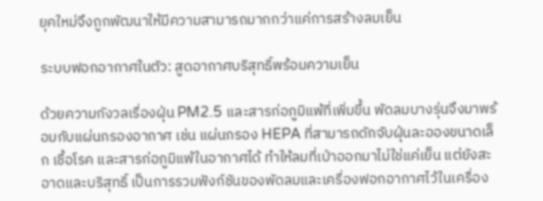ยุคใหม่จึงถูกพัฒนาให้มีความสามารถมากกว่าแค่การสร้างลมเย็น

ระบบฟอกอากาศในตัว: สูดอากาศบริสุทธิ์พร้อมความเย็น

ด้วยความกังวลเรื่องฝุ่น PM2.5 และสารก่อภูมิแพ้ที่เพิ่มขึ้น พัดลมบางรุ่นจึงมาพร้อมกับแผ่นกรองอากาศ เช่น แผ่นกรอง HEPA ที่สามารถดักจับฝุ่นละอองขนาดเล็ก เชื้อโรค และสารก่อภูมิแพ้ในอากาศได้ ทำให้ลมที่เป่าออกมาไม่ใช่แค่เย็น แต่ยังสะอาดและบริสุทธิ์ เป็นการรวมฟังก์ชันของพัดลมและเครื่องฟอกอากาศไว้ในเครื่อง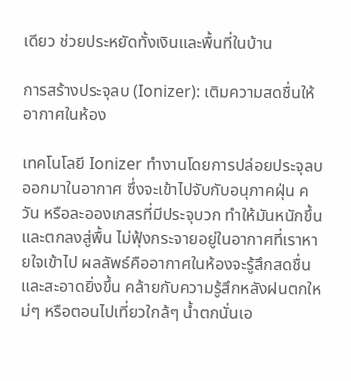เดียว ช่วยประหยัดทั้งเงินและพื้นที่ในบ้าน

การสร้างประจุลบ (Ionizer): เติมความสดชื่นให้อากาศในห้อง

เทคโนโลยี Ionizer ทำงานโดยการปล่อยประจุลบออกมาในอากาศ ซึ่งจะเข้าไปจับกับอนุภาคฝุ่น ควัน หรือละอองเกสรที่มีประจุบวก ทำให้มันหนักขึ้นและตกลงสู่พื้น ไม่ฟุ้งกระจายอยู่ในอากาศที่เราหายใจเข้าไป ผลลัพธ์คืออากาศในห้องจะรู้สึกสดชื่นและสะอาดยิ่งขึ้น คล้ายกับความรู้สึกหลังฝนตกใหม่ๆ หรือตอนไปเที่ยวใกล้ๆ น้ำตกนั่นเอ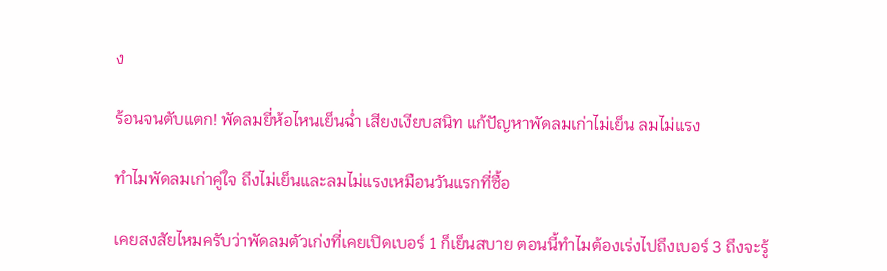ง

ร้อนจนตับแตก! พัดลมยี่ห้อไหนเย็นฉ่ำ เสียงเงียบสนิท แก้ปัญหาพัดลมเก่าไม่เย็น ลมไม่แรง

ทำไมพัดลมเก่าคู่ใจ ถึงไม่เย็นและลมไม่แรงเหมือนวันแรกที่ซื้อ

เคยสงสัยไหมครับว่าพัดลมตัวเก่งที่เคยเปิดเบอร์ 1 ก็เย็นสบาย ตอนนี้ทำไมต้องเร่งไปถึงเบอร์ 3 ถึงจะรู้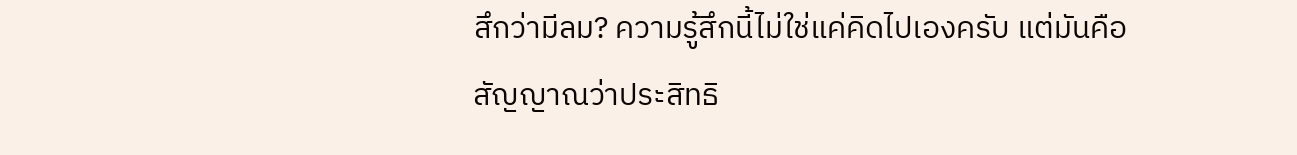สึกว่ามีลม? ความรู้สึกนี้ไม่ใช่แค่คิดไปเองครับ แต่มันคือสัญญาณว่าประสิทธิ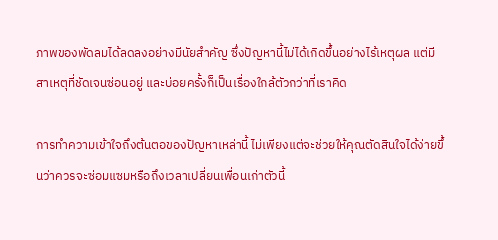ภาพของพัดลมได้ลดลงอย่างมีนัยสำคัญ ซึ่งปัญหานี้ไม่ได้เกิดขึ้นอย่างไร้เหตุผล แต่มีสาเหตุที่ชัดเจนซ่อนอยู่ และบ่อยครั้งก็เป็นเรื่องใกล้ตัวกว่าที่เราคิด

การทำความเข้าใจถึงต้นตอของปัญหาเหล่านี้ ไม่เพียงแต่จะช่วยให้คุณตัดสินใจได้ง่ายขึ้นว่าควรจะซ่อมแซมหรือถึงเวลาเปลี่ยนเพื่อนเก่าตัวนี้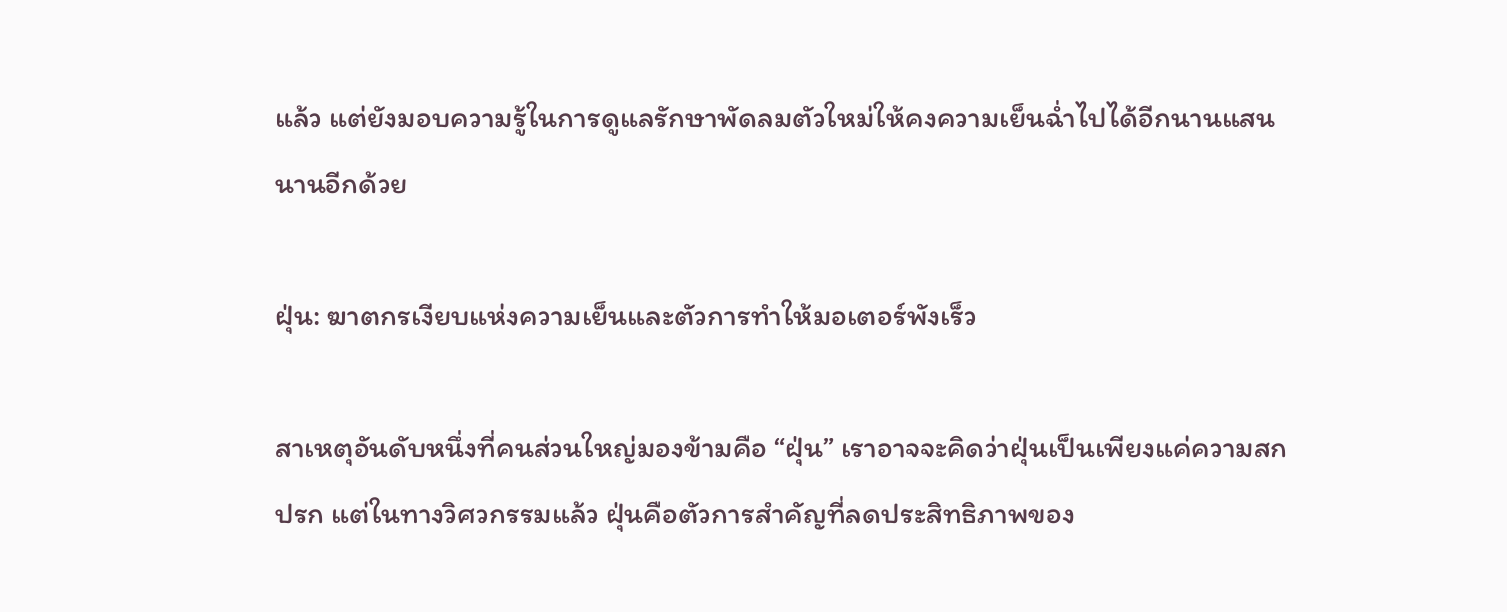แล้ว แต่ยังมอบความรู้ในการดูแลรักษาพัดลมตัวใหม่ให้คงความเย็นฉ่ำไปได้อีกนานแสนนานอีกด้วย

ฝุ่น: ฆาตกรเงียบแห่งความเย็นและตัวการทำให้มอเตอร์พังเร็ว

สาเหตุอันดับหนึ่งที่คนส่วนใหญ่มองข้ามคือ “ฝุ่น” เราอาจจะคิดว่าฝุ่นเป็นเพียงแค่ความสกปรก แต่ในทางวิศวกรรมแล้ว ฝุ่นคือตัวการสำคัญที่ลดประสิทธิภาพของ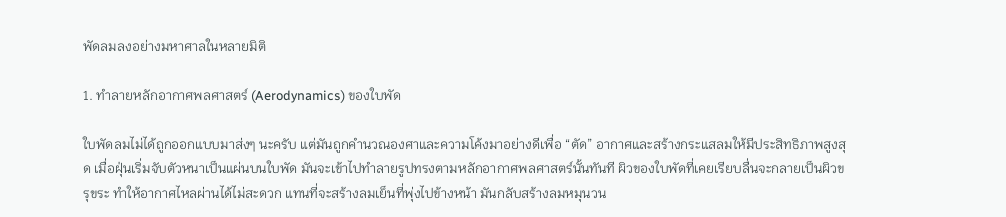พัดลมลงอย่างมหาศาลในหลายมิติ

1. ทำลายหลักอากาศพลศาสตร์ (Aerodynamics) ของใบพัด

ใบพัดลมไม่ได้ถูกออกแบบมาส่งๆ นะครับ แต่มันถูกคำนวณองศาและความโค้งมาอย่างดีเพื่อ “ตัด” อากาศและสร้างกระแสลมให้มีประสิทธิภาพสูงสุด เมื่อฝุ่นเริ่มจับตัวหนาเป็นแผ่นบนใบพัด มันจะเข้าไปทำลายรูปทรงตามหลักอากาศพลศาสตร์นั้นทันที ผิวของใบพัดที่เคยเรียบลื่นจะกลายเป็นผิวขรุขระ ทำให้อากาศไหลผ่านได้ไม่สะดวก แทนที่จะสร้างลมเย็นที่พุ่งไปข้างหน้า มันกลับสร้างลมหมุนวน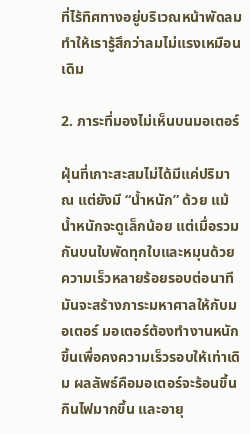ที่ไร้ทิศทางอยู่บริเวณหน้าพัดลม ทำให้เรารู้สึกว่าลมไม่แรงเหมือนเดิม

2. ภาระที่มองไม่เห็นบนมอเตอร์

ฝุ่นที่เกาะสะสมไม่ได้มีแค่ปริมาณ แต่ยังมี “น้ำหนัก” ด้วย แม้น้ำหนักจะดูเล็กน้อย แต่เมื่อรวมกันบนใบพัดทุกใบและหมุนด้วยความเร็วหลายร้อยรอบต่อนาที มันจะสร้างภาระมหาศาลให้กับมอเตอร์ มอเตอร์ต้องทำงานหนักขึ้นเพื่อคงความเร็วรอบให้เท่าเดิม ผลลัพธ์คือมอเตอร์จะร้อนขึ้น กินไฟมากขึ้น และอายุ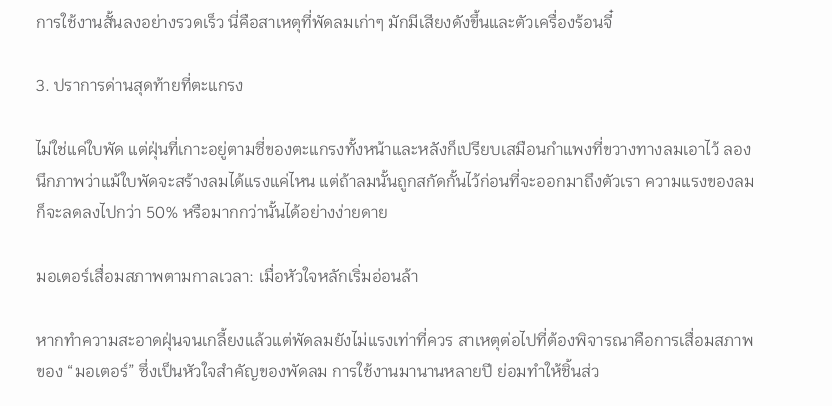การใช้งานสั้นลงอย่างรวดเร็ว นี่คือสาเหตุที่พัดลมเก่าๆ มักมีเสียงดังขึ้นและตัวเครื่องร้อนจี๋

3. ปราการด่านสุดท้ายที่ตะแกรง

ไม่ใช่แค่ใบพัด แต่ฝุ่นที่เกาะอยู่ตามซี่ของตะแกรงทั้งหน้าและหลังก็เปรียบเสมือนกำแพงที่ขวางทางลมเอาไว้ ลองนึกภาพว่าแม้ใบพัดจะสร้างลมได้แรงแค่ไหน แต่ถ้าลมนั้นถูกสกัดกั้นไว้ก่อนที่จะออกมาถึงตัวเรา ความแรงของลมก็จะลดลงไปกว่า 50% หรือมากกว่านั้นได้อย่างง่ายดาย

มอเตอร์เสื่อมสภาพตามกาลเวลา: เมื่อหัวใจหลักเริ่มอ่อนล้า

หากทำความสะอาดฝุ่นจนเกลี้ยงแล้วแต่พัดลมยังไม่แรงเท่าที่ควร สาเหตุต่อไปที่ต้องพิจารณาคือการเสื่อมสภาพของ “มอเตอร์” ซึ่งเป็นหัวใจสำคัญของพัดลม การใช้งานมานานหลายปี ย่อมทำให้ชิ้นส่ว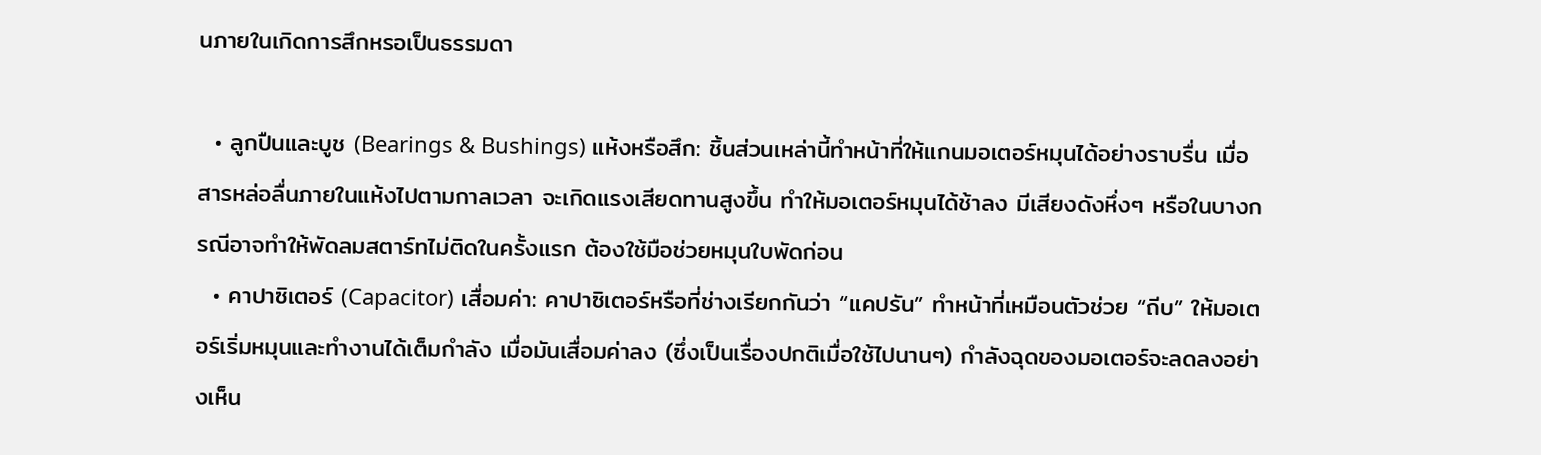นภายในเกิดการสึกหรอเป็นธรรมดา

  • ลูกปืนและบูช (Bearings & Bushings) แห้งหรือสึก: ชิ้นส่วนเหล่านี้ทำหน้าที่ให้แกนมอเตอร์หมุนได้อย่างราบรื่น เมื่อสารหล่อลื่นภายในแห้งไปตามกาลเวลา จะเกิดแรงเสียดทานสูงขึ้น ทำให้มอเตอร์หมุนได้ช้าลง มีเสียงดังหึ่งๆ หรือในบางกรณีอาจทำให้พัดลมสตาร์ทไม่ติดในครั้งแรก ต้องใช้มือช่วยหมุนใบพัดก่อน
  • คาปาซิเตอร์ (Capacitor) เสื่อมค่า: คาปาซิเตอร์หรือที่ช่างเรียกกันว่า “แคปรัน” ทำหน้าที่เหมือนตัวช่วย “ถีบ” ให้มอเตอร์เริ่มหมุนและทำงานได้เต็มกำลัง เมื่อมันเสื่อมค่าลง (ซึ่งเป็นเรื่องปกติเมื่อใช้ไปนานๆ) กำลังฉุดของมอเตอร์จะลดลงอย่างเห็น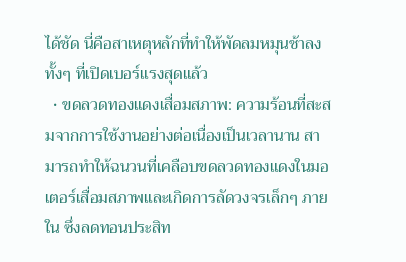ได้ชัด นี่คือสาเหตุหลักที่ทำให้พัดลมหมุนช้าลงทั้งๆ ที่เปิดเบอร์แรงสุดแล้ว
  • ขดลวดทองแดงเสื่อมสภาพ: ความร้อนที่สะสมจากการใช้งานอย่างต่อเนื่องเป็นเวลานาน สามารถทำให้ฉนวนที่เคลือบขดลวดทองแดงในมอเตอร์เสื่อมสภาพและเกิดการลัดวงจรเล็กๆ ภายใน ซึ่งลดทอนประสิท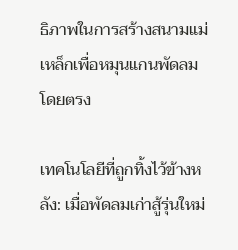ธิภาพในการสร้างสนามแม่เหล็กเพื่อหมุนแกนพัดลมโดยตรง

เทคโนโลยีที่ถูกทิ้งไว้ข้างหลัง: เมื่อพัดลมเก่าสู้รุ่นใหม่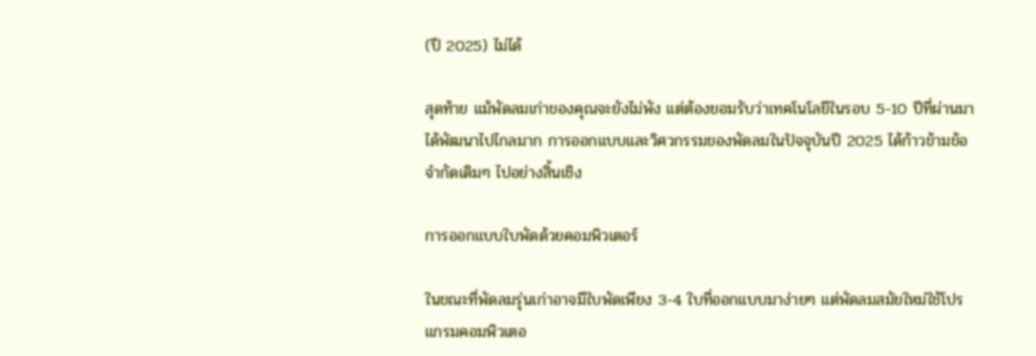(ปี 2025) ไม่ได้

สุดท้าย แม้พัดลมเก่าของคุณจะยังไม่พัง แต่ต้องยอมรับว่าเทคโนโลยีในรอบ 5-10 ปีที่ผ่านมาได้พัฒนาไปไกลมาก การออกแบบและวิศวกรรมของพัดลมในปัจจุบันปี 2025 ได้ก้าวข้ามข้อจำกัดเดิมๆ ไปอย่างสิ้นเชิง

การออกแบบใบพัดด้วยคอมพิวเตอร์

ในขณะที่พัดลมรุ่นเก่าอาจมีใบพัดเพียง 3-4 ใบที่ออกแบบมาง่ายๆ แต่พัดลมสมัยใหม่ใช้โปรแกรมคอมพิวเตอ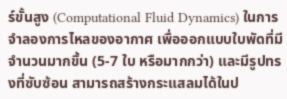ร์ขั้นสูง (Computational Fluid Dynamics) ในการจำลองการไหลของอากาศ เพื่อออกแบบใบพัดที่มีจำนวนมากขึ้น (5-7 ใบ หรือมากกว่า) และมีรูปทรงที่ซับซ้อน สามารถสร้างกระแสลมได้ในป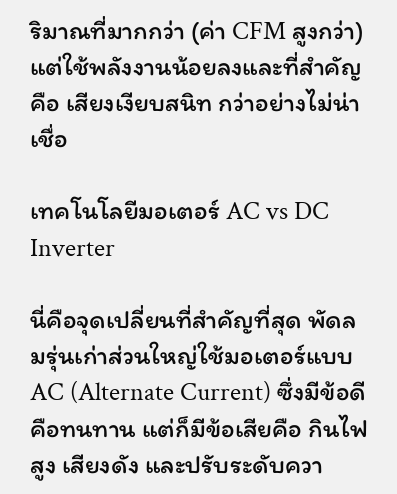ริมาณที่มากกว่า (ค่า CFM สูงกว่า) แต่ใช้พลังงานน้อยลงและที่สำคัญคือ เสียงเงียบสนิท กว่าอย่างไม่น่าเชื่อ

เทคโนโลยีมอเตอร์ AC vs DC Inverter

นี่คือจุดเปลี่ยนที่สำคัญที่สุด พัดลมรุ่นเก่าส่วนใหญ่ใช้มอเตอร์แบบ AC (Alternate Current) ซึ่งมีข้อดีคือทนทาน แต่ก็มีข้อเสียคือ กินไฟสูง เสียงดัง และปรับระดับควา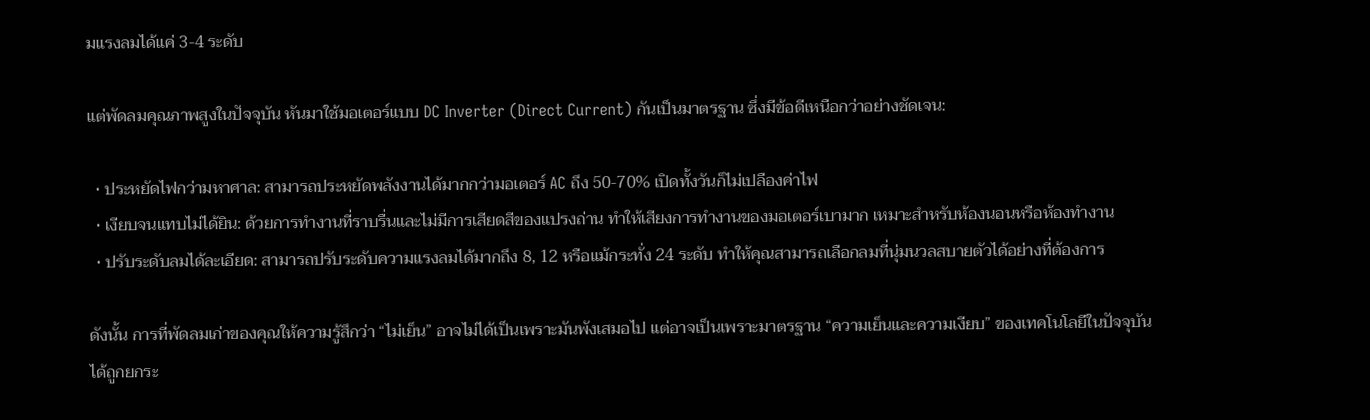มแรงลมได้แค่ 3-4 ระดับ

แต่พัดลมคุณภาพสูงในปัจจุบัน หันมาใช้มอเตอร์แบบ DC Inverter (Direct Current) กันเป็นมาตรฐาน ซึ่งมีข้อดีเหนือกว่าอย่างชัดเจน:

  • ประหยัดไฟกว่ามหาศาล: สามารถประหยัดพลังงานได้มากกว่ามอเตอร์ AC ถึง 50-70% เปิดทั้งวันก็ไม่เปลืองค่าไฟ
  • เงียบจนแทบไม่ได้ยิน: ด้วยการทำงานที่ราบรื่นและไม่มีการเสียดสีของแปรงถ่าน ทำให้เสียงการทำงานของมอเตอร์เบามาก เหมาะสำหรับห้องนอนหรือห้องทำงาน
  • ปรับระดับลมได้ละเอียด: สามารถปรับระดับความแรงลมได้มากถึง 8, 12 หรือแม้กระทั่ง 24 ระดับ ทำให้คุณสามารถเลือกลมที่นุ่มนวลสบายตัวได้อย่างที่ต้องการ

ดังนั้น การที่พัดลมเก่าของคุณให้ความรู้สึกว่า “ไม่เย็น” อาจไม่ได้เป็นเพราะมันพังเสมอไป แต่อาจเป็นเพราะมาตรฐาน “ความเย็นและความเงียบ” ของเทคโนโลยีในปัจจุบันได้ถูกยกระ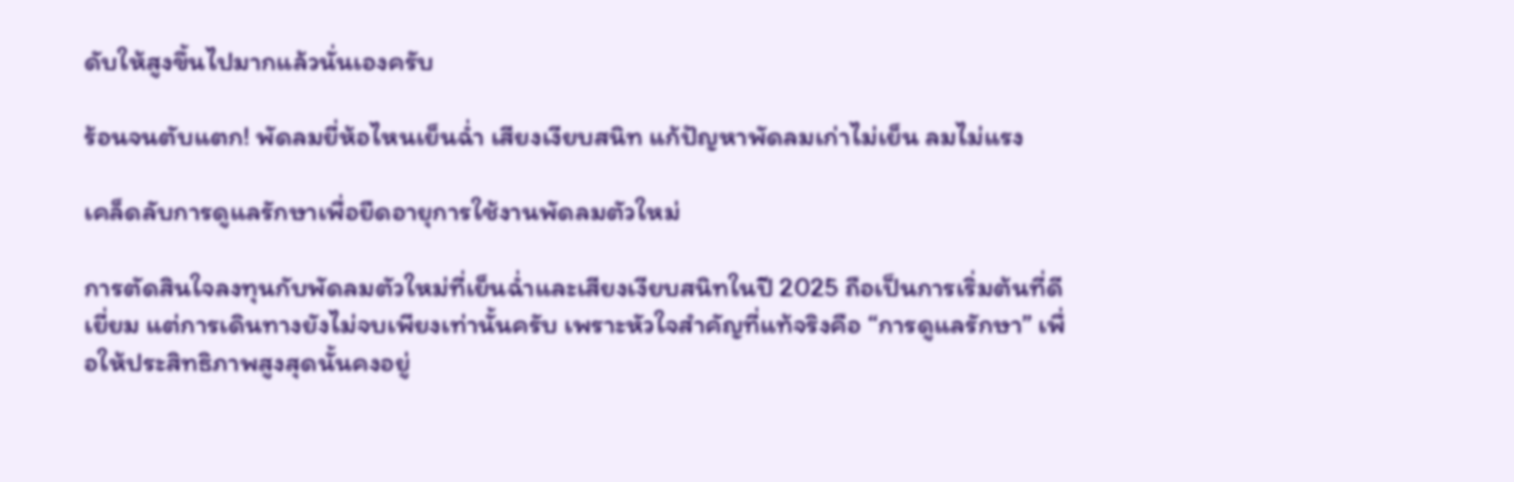ดับให้สูงขึ้นไปมากแล้วนั่นเองครับ

ร้อนจนตับแตก! พัดลมยี่ห้อไหนเย็นฉ่ำ เสียงเงียบสนิท แก้ปัญหาพัดลมเก่าไม่เย็น ลมไม่แรง

เคล็ดลับการดูแลรักษาเพื่อยืดอายุการใช้งานพัดลมตัวใหม่

การตัดสินใจลงทุนกับพัดลมตัวใหม่ที่เย็นฉ่ำและเสียงเงียบสนิทในปี 2025 ถือเป็นการเริ่มต้นที่ดีเยี่ยม แต่การเดินทางยังไม่จบเพียงเท่านั้นครับ เพราะหัวใจสำคัญที่แท้จริงคือ “การดูแลรักษา” เพื่อให้ประสิทธิภาพสูงสุดนั้นคงอยู่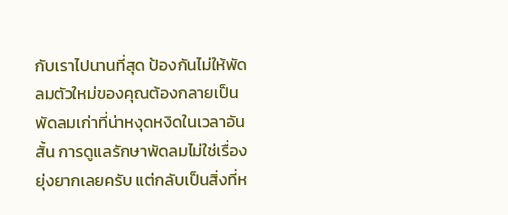กับเราไปนานที่สุด ป้องกันไม่ให้พัดลมตัวใหม่ของคุณต้องกลายเป็นพัดลมเก่าที่น่าหงุดหงิดในเวลาอันสั้น การดูแลรักษาพัดลมไม่ใช่เรื่องยุ่งยากเลยครับ แต่กลับเป็นสิ่งที่ห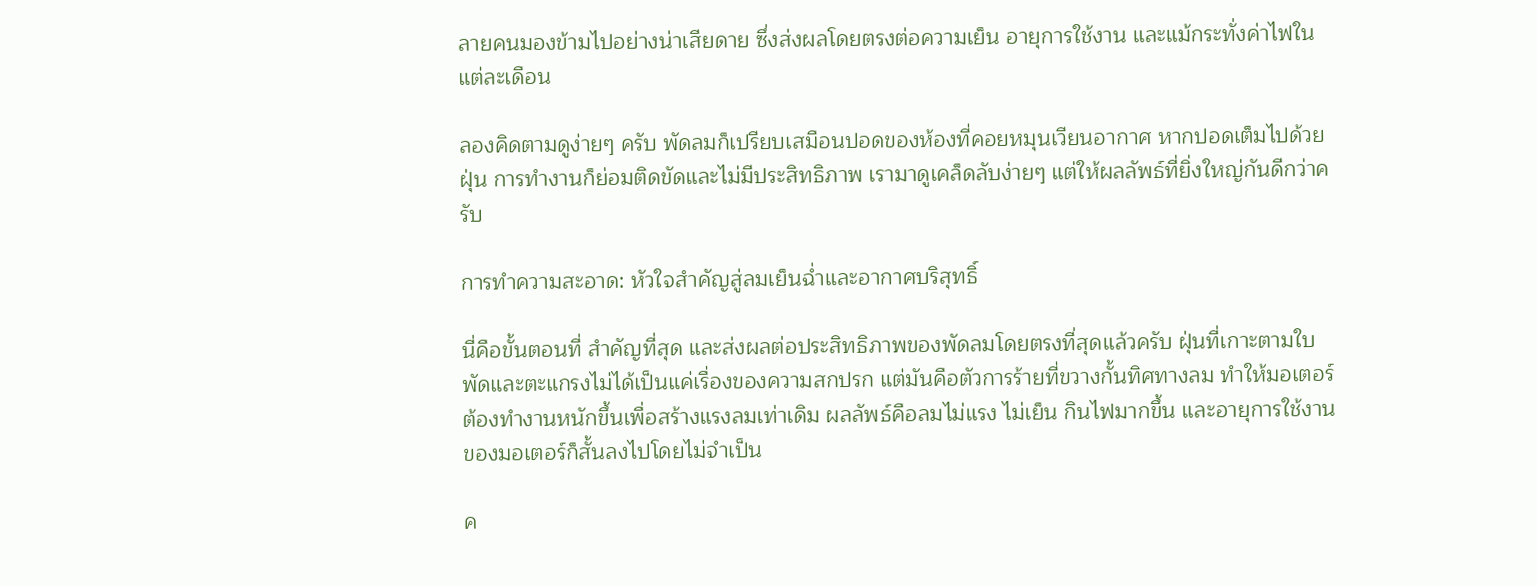ลายคนมองข้ามไปอย่างน่าเสียดาย ซึ่งส่งผลโดยตรงต่อความเย็น อายุการใช้งาน และแม้กระทั่งค่าไฟในแต่ละเดือน

ลองคิดตามดูง่ายๆ ครับ พัดลมก็เปรียบเสมือนปอดของห้องที่คอยหมุนเวียนอากาศ หากปอดเต็มไปด้วยฝุ่น การทำงานก็ย่อมติดขัดและไม่มีประสิทธิภาพ เรามาดูเคล็ดลับง่ายๆ แต่ให้ผลลัพธ์ที่ยิ่งใหญ่กันดีกว่าครับ

การทำความสะอาด: หัวใจสำคัญสู่ลมเย็นฉ่ำและอากาศบริสุทธิ์

นี่คือขั้นตอนที่ สำคัญที่สุด และส่งผลต่อประสิทธิภาพของพัดลมโดยตรงที่สุดแล้วครับ ฝุ่นที่เกาะตามใบพัดและตะแกรงไม่ได้เป็นแค่เรื่องของความสกปรก แต่มันคือตัวการร้ายที่ขวางกั้นทิศทางลม ทำให้มอเตอร์ต้องทำงานหนักขึ้นเพื่อสร้างแรงลมเท่าเดิม ผลลัพธ์คือลมไม่แรง ไม่เย็น กินไฟมากขึ้น และอายุการใช้งานของมอเตอร์ก็สั้นลงไปโดยไม่จำเป็น

ค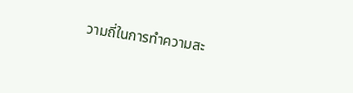วามถี่ในการทำความสะ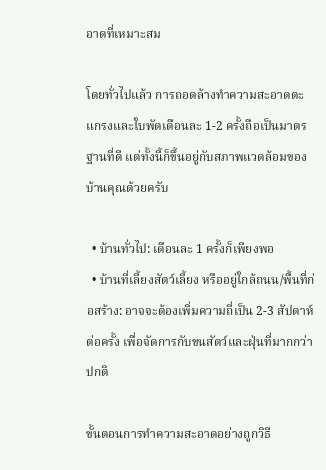อาดที่เหมาะสม

โดยทั่วไปแล้ว การถอดล้างทำความสะอาดตะแกรงและใบพัดเดือนละ 1-2 ครั้งถือเป็นมาตรฐานที่ดี แต่ทั้งนี้ก็ขึ้นอยู่กับสภาพแวดล้อมของบ้านคุณด้วยครับ

  • บ้านทั่วไป: เดือนละ 1 ครั้งก็เพียงพอ
  • บ้านที่เลี้ยงสัตว์เลี้ยง หรืออยู่ใกล้ถนน/พื้นที่ก่อสร้าง: อาจจะต้องเพิ่มความถี่เป็น 2-3 สัปดาห์ต่อครั้ง เพื่อจัดการกับขนสัตว์และฝุ่นที่มากกว่าปกติ

ขั้นตอนการทำความสะอาดอย่างถูกวิธี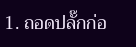1. ถอดปลั๊กก่อ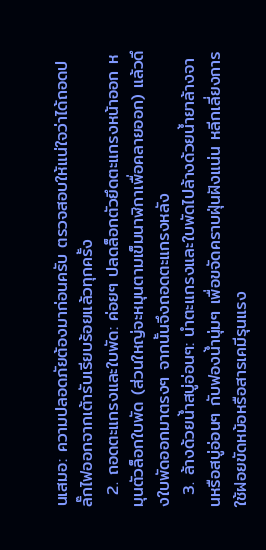นเสมอ: ความปลอดภัยต้องมาก่อนครับ ตรวจสอบให้แน่ใจว่าได้ถอดปลั๊กไฟออกจากเต้ารับเรียบร้อยแล้วทุกครั้ง
  2. ถอดตะแกรงและใบพัด: ค่อยๆ ปลดล็อกตัวยึดตะแกรงหน้าออก หมุนตัวล็อกใบพัด (ส่วนใหญ่จะหมุนตามเข็มนาฬิกาเพื่อคลายออก) แล้วดึงใบพัดออกมาตรงๆ จากนั้นจึงถอดตะแกรงหลัง
  3. ล้างด้วยน้ำสบู่อ่อนๆ: นำตะแกรงและใบพัดไปล้างด้วยน้ำยาล้างจานหรือสบู่อ่อนๆ กับฟองน้ำนุ่มๆ เพื่อขจัดคราบฝุ่นฝังแน่น หลีกเลี่ยงการใช้ฝอยขัดหม้อหรือสารเคมีรุนแรง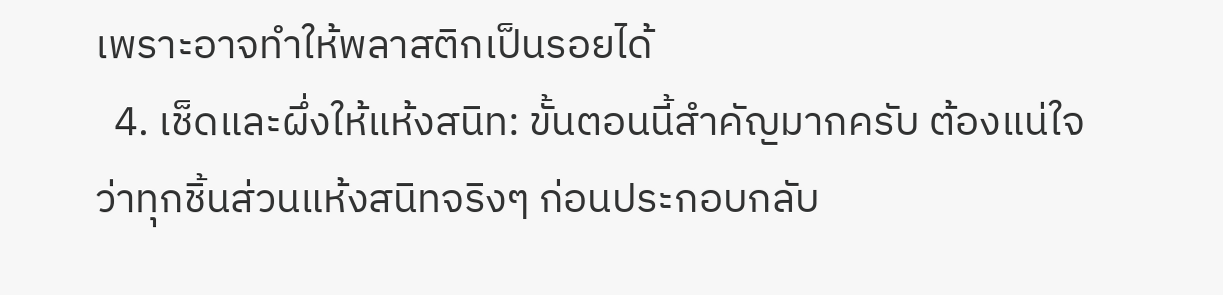เพราะอาจทำให้พลาสติกเป็นรอยได้
  4. เช็ดและผึ่งให้แห้งสนิท: ขั้นตอนนี้สำคัญมากครับ ต้องแน่ใจว่าทุกชิ้นส่วนแห้งสนิทจริงๆ ก่อนประกอบกลับ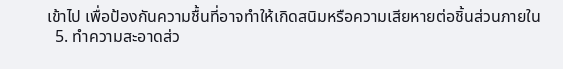เข้าไป เพื่อป้องกันความชื้นที่อาจทำให้เกิดสนิมหรือความเสียหายต่อชิ้นส่วนภายใน
  5. ทำความสะอาดส่ว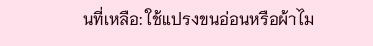นที่เหลือ: ใช้แปรงขนอ่อนหรือผ้าไม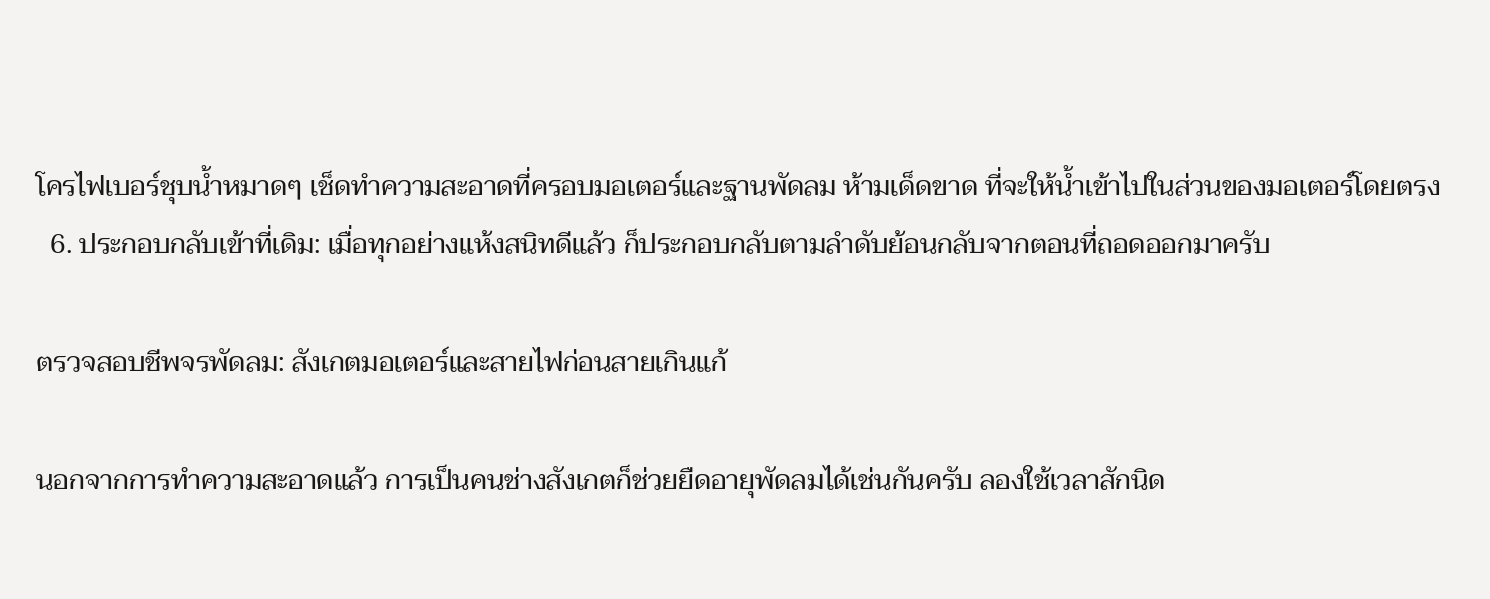โครไฟเบอร์ชุบน้ำหมาดๆ เช็ดทำความสะอาดที่ครอบมอเตอร์และฐานพัดลม ห้ามเด็ดขาด ที่จะให้น้ำเข้าไปในส่วนของมอเตอร์โดยตรง
  6. ประกอบกลับเข้าที่เดิม: เมื่อทุกอย่างแห้งสนิทดีแล้ว ก็ประกอบกลับตามลำดับย้อนกลับจากตอนที่ถอดออกมาครับ

ตรวจสอบชีพจรพัดลม: สังเกตมอเตอร์และสายไฟก่อนสายเกินแก้

นอกจากการทำความสะอาดแล้ว การเป็นคนช่างสังเกตก็ช่วยยืดอายุพัดลมได้เช่นกันครับ ลองใช้เวลาสักนิด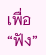เพื่อ “ฟัง”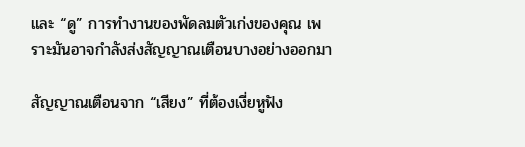และ “ดู” การทำงานของพัดลมตัวเก่งของคุณ เพราะมันอาจกำลังส่งสัญญาณเตือนบางอย่างออกมา

สัญญาณเตือนจาก “เสียง” ที่ต้องเงี่ยหูฟัง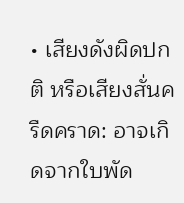• เสียงดังผิดปกติ หรือเสียงสั่นครืดคราด: อาจเกิดจากใบพัด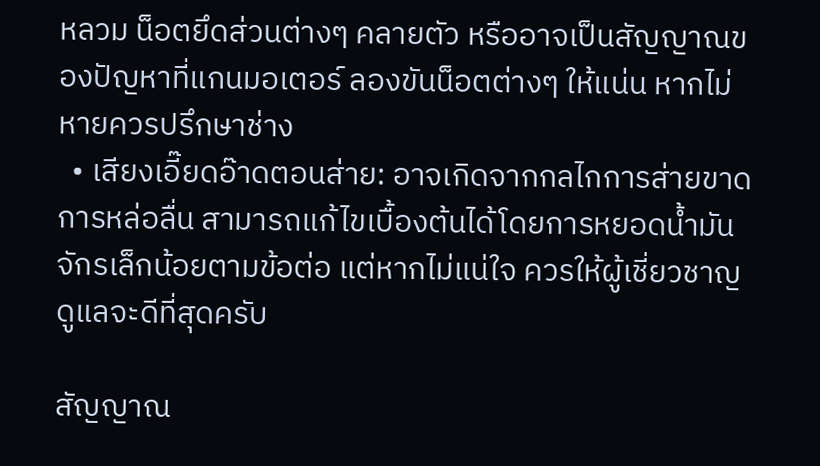หลวม น็อตยึดส่วนต่างๆ คลายตัว หรืออาจเป็นสัญญาณของปัญหาที่แกนมอเตอร์ ลองขันน็อตต่างๆ ให้แน่น หากไม่หายควรปรึกษาช่าง
  • เสียงเอี๊ยดอ๊าดตอนส่าย: อาจเกิดจากกลไกการส่ายขาดการหล่อลื่น สามารถแก้ไขเบื้องต้นได้โดยการหยอดน้ำมันจักรเล็กน้อยตามข้อต่อ แต่หากไม่แน่ใจ ควรให้ผู้เชี่ยวชาญดูแลจะดีที่สุดครับ

สัญญาณ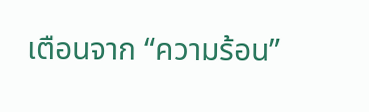เตือนจาก “ความร้อน”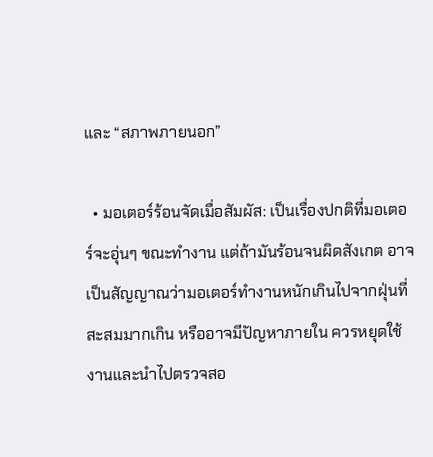และ “สภาพภายนอก”

  • มอเตอร์ร้อนจัดเมื่อสัมผัส: เป็นเรื่องปกติที่มอเตอร์จะอุ่นๆ ขณะทำงาน แต่ถ้ามันร้อนจนผิดสังเกต อาจเป็นสัญญาณว่ามอเตอร์ทำงานหนักเกินไปจากฝุ่นที่สะสมมากเกิน หรืออาจมีปัญหาภายใน ควรหยุดใช้งานและนำไปตรวจสอ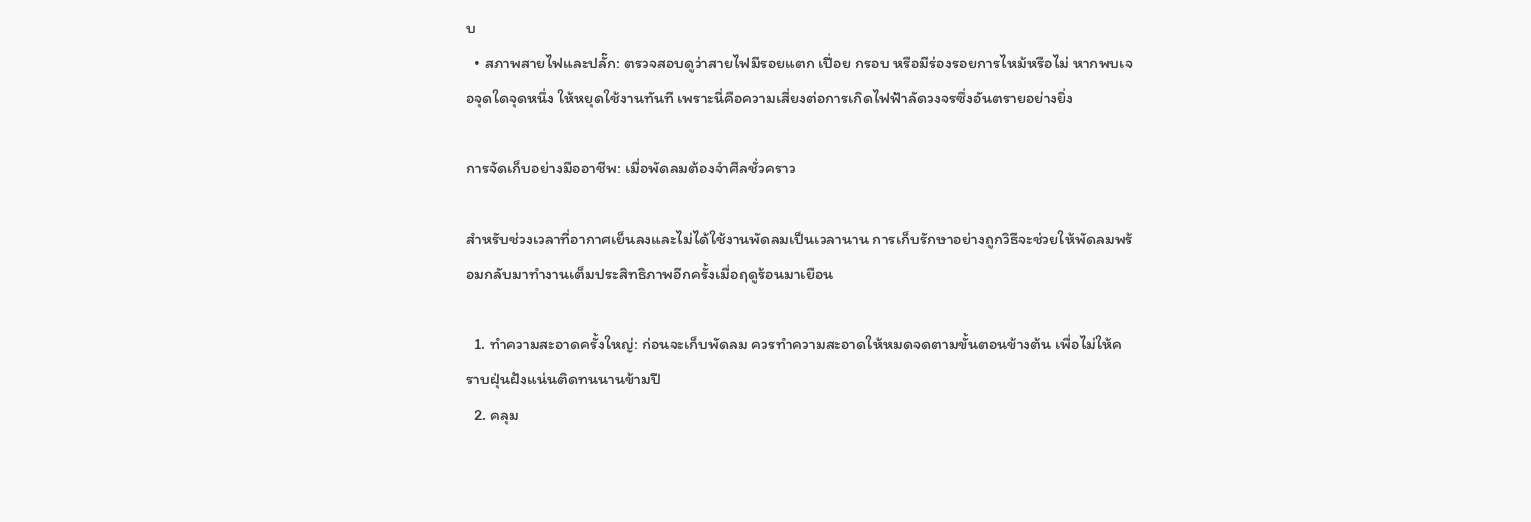บ
  • สภาพสายไฟและปลั๊ก: ตรวจสอบดูว่าสายไฟมีรอยแตก เปื่อย กรอบ หรือมีร่องรอยการไหม้หรือไม่ หากพบเจอจุดใดจุดหนึ่ง ให้หยุดใช้งานทันที เพราะนี่คือความเสี่ยงต่อการเกิดไฟฟ้าลัดวงจรซึ่งอันตรายอย่างยิ่ง

การจัดเก็บอย่างมืออาชีพ: เมื่อพัดลมต้องจำศีลชั่วคราว

สำหรับช่วงเวลาที่อากาศเย็นลงและไม่ได้ใช้งานพัดลมเป็นเวลานาน การเก็บรักษาอย่างถูกวิธีจะช่วยให้พัดลมพร้อมกลับมาทำงานเต็มประสิทธิภาพอีกครั้งเมื่อฤดูร้อนมาเยือน

  1. ทำความสะอาดครั้งใหญ่: ก่อนจะเก็บพัดลม ควรทำความสะอาดให้หมดจดตามขั้นตอนข้างต้น เพื่อไม่ให้คราบฝุ่นฝังแน่นติดทนนานข้ามปี
  2. คลุม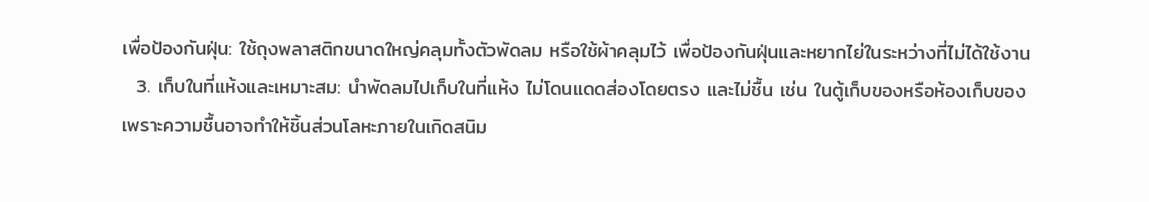เพื่อป้องกันฝุ่น: ใช้ถุงพลาสติกขนาดใหญ่คลุมทั้งตัวพัดลม หรือใช้ผ้าคลุมไว้ เพื่อป้องกันฝุ่นและหยากไย่ในระหว่างที่ไม่ได้ใช้งาน
  3. เก็บในที่แห้งและเหมาะสม: นำพัดลมไปเก็บในที่แห้ง ไม่โดนแดดส่องโดยตรง และไม่ชื้น เช่น ในตู้เก็บของหรือห้องเก็บของ เพราะความชื้นอาจทำให้ชิ้นส่วนโลหะภายในเกิดสนิม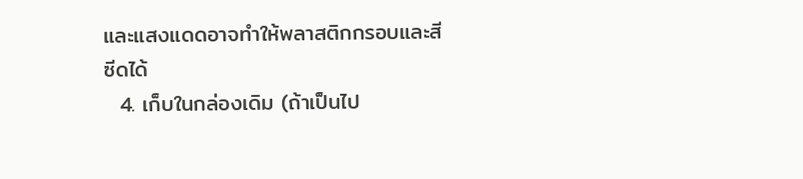และแสงแดดอาจทำให้พลาสติกกรอบและสีซีดได้
  4. เก็บในกล่องเดิม (ถ้าเป็นไป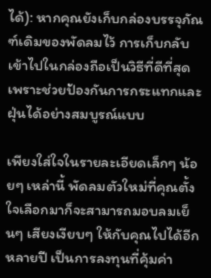ได้): หากคุณยังเก็บกล่องบรรจุภัณฑ์เดิมของพัดลมไว้ การเก็บกลับเข้าไปในกล่องถือเป็นวิธีที่ดีที่สุด เพราะช่วยป้องกันการกระแทกและฝุ่นได้อย่างสมบูรณ์แบบ

เพียงใส่ใจในรายละเอียดเล็กๆ น้อยๆ เหล่านี้ พัดลมตัวใหม่ที่คุณตั้งใจเลือกมาก็จะสามารถมอบลมเย็นๆ เสียงเงียบๆ ให้กับคุณไปได้อีกหลายปี เป็นการลงทุนที่คุ้มค่า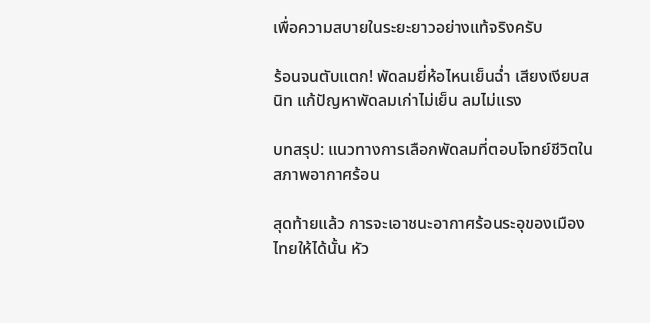เพื่อความสบายในระยะยาวอย่างแท้จริงครับ

ร้อนจนตับแตก! พัดลมยี่ห้อไหนเย็นฉ่ำ เสียงเงียบสนิท แก้ปัญหาพัดลมเก่าไม่เย็น ลมไม่แรง

บทสรุป: แนวทางการเลือกพัดลมที่ตอบโจทย์ชีวิตในสภาพอากาศร้อน

สุดท้ายแล้ว การจะเอาชนะอากาศร้อนระอุของเมืองไทยให้ได้นั้น หัว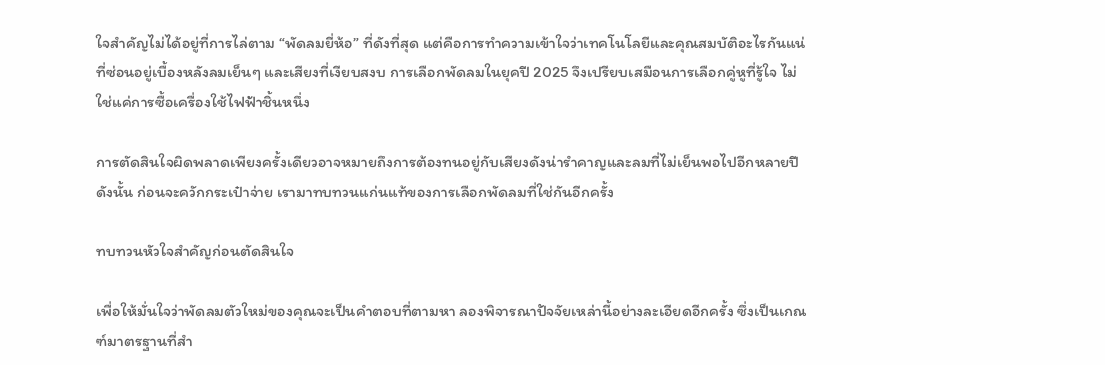ใจสำคัญไม่ได้อยู่ที่การไล่ตาม “พัดลมยี่ห้อ” ที่ดังที่สุด แต่คือการทำความเข้าใจว่าเทคโนโลยีและคุณสมบัติอะไรกันแน่ที่ซ่อนอยู่เบื้องหลังลมเย็นๆ และเสียงที่เงียบสงบ การเลือกพัดลมในยุคปี 2025 จึงเปรียบเสมือนการเลือกคู่หูที่รู้ใจ ไม่ใช่แค่การซื้อเครื่องใช้ไฟฟ้าชิ้นหนึ่ง

การตัดสินใจผิดพลาดเพียงครั้งเดียวอาจหมายถึงการต้องทนอยู่กับเสียงดังน่ารำคาญและลมที่ไม่เย็นพอไปอีกหลายปี ดังนั้น ก่อนจะควักกระเป๋าจ่าย เรามาทบทวนแก่นแท้ของการเลือกพัดลมที่ใช่กันอีกครั้ง

ทบทวนหัวใจสำคัญก่อนตัดสินใจ

เพื่อให้มั่นใจว่าพัดลมตัวใหม่ของคุณจะเป็นคำตอบที่ตามหา ลองพิจารณาปัจจัยเหล่านี้อย่างละเอียดอีกครั้ง ซึ่งเป็นเกณฑ์มาตรฐานที่สำ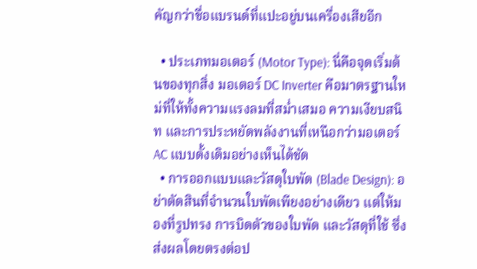คัญกว่าชื่อแบรนด์ที่แปะอยู่บนเครื่องเสียอีก

  • ประเภทมอเตอร์ (Motor Type): นี่คือจุดเริ่มต้นของทุกสิ่ง มอเตอร์ DC Inverter คือมาตรฐานใหม่ที่ให้ทั้งความแรงลมที่สม่ำเสมอ ความเงียบสนิท และการประหยัดพลังงานที่เหนือกว่ามอเตอร์ AC แบบดั้งเดิมอย่างเห็นได้ชัด
  • การออกแบบและวัสดุใบพัด (Blade Design): อย่าตัดสินที่จำนวนใบพัดเพียงอย่างเดียว แต่ให้มองที่รูปทรง การบิดตัวของใบพัด และวัสดุที่ใช้ ซึ่งส่งผลโดยตรงต่อป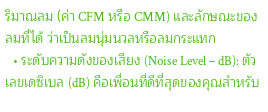ริมาณลม (ค่า CFM หรือ CMM) และลักษณะของลมที่ได้ ว่าเป็นลมนุ่มนวลหรือลมกระแทก
  • ระดับความดังของเสียง (Noise Level – dB): ตัวเลขเดซิเบล (dB) คือเพื่อนที่ดีที่สุดของคุณสำหรับ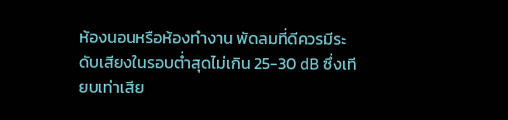ห้องนอนหรือห้องทำงาน พัดลมที่ดีควรมีระดับเสียงในรอบต่ำสุดไม่เกิน 25-30 dB ซึ่งเทียบเท่าเสีย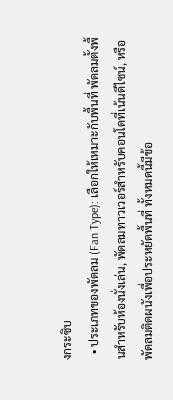งกระซิบ
  • ประเภทของพัดลม (Fan Type): เลือกให้เหมาะกับพื้นที่ พัดลมตั้งพื้นสำหรับห้องนั่งเล่น, พัดลมทาวเวอร์สำหรับคอนโดที่เน้นดีไซน์, หรือพัดลมติดผนังเพื่อประหยัดพื้นที่ ทั้งหมดนี้มีข้อ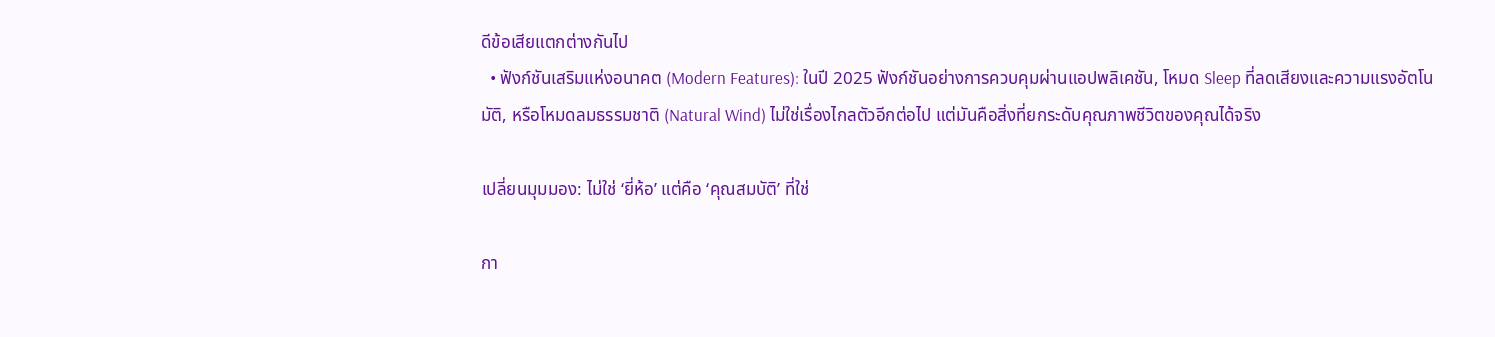ดีข้อเสียแตกต่างกันไป
  • ฟังก์ชันเสริมแห่งอนาคต (Modern Features): ในปี 2025 ฟังก์ชันอย่างการควบคุมผ่านแอปพลิเคชัน, โหมด Sleep ที่ลดเสียงและความแรงอัตโนมัติ, หรือโหมดลมธรรมชาติ (Natural Wind) ไม่ใช่เรื่องไกลตัวอีกต่อไป แต่มันคือสิ่งที่ยกระดับคุณภาพชีวิตของคุณได้จริง

เปลี่ยนมุมมอง: ไม่ใช่ ‘ยี่ห้อ’ แต่คือ ‘คุณสมบัติ’ ที่ใช่

กา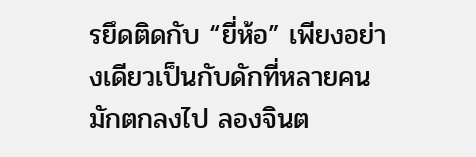รยึดติดกับ “ยี่ห้อ” เพียงอย่างเดียวเป็นกับดักที่หลายคนมักตกลงไป ลองจินต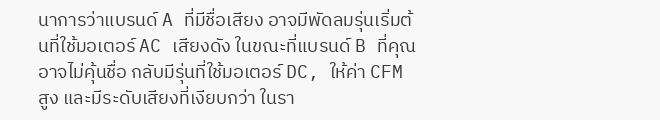นาการว่าแบรนด์ A ที่มีชื่อเสียง อาจมีพัดลมรุ่นเริ่มต้นที่ใช้มอเตอร์ AC เสียงดัง ในขณะที่แบรนด์ B ที่คุณอาจไม่คุ้นชื่อ กลับมีรุ่นที่ใช้มอเตอร์ DC, ให้ค่า CFM สูง และมีระดับเสียงที่เงียบกว่า ในรา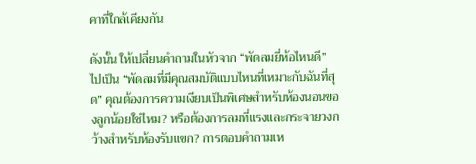คาที่ใกล้เคียงกัน

ดังนั้น ให้เปลี่ยนคำถามในหัวจาก “พัดลมยี่ห้อไหนดี” ไปเป็น “พัดลมที่มีคุณสมบัติแบบไหนที่เหมาะกับฉันที่สุด” คุณต้องการความเงียบเป็นพิเศษสำหรับห้องนอนของลูกน้อยใช่ไหม? หรือต้องการลมที่แรงและกระจายวงกว้างสำหรับห้องรับแขก? การตอบคำถามเห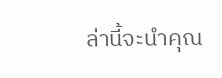ล่านี้จะนำคุณ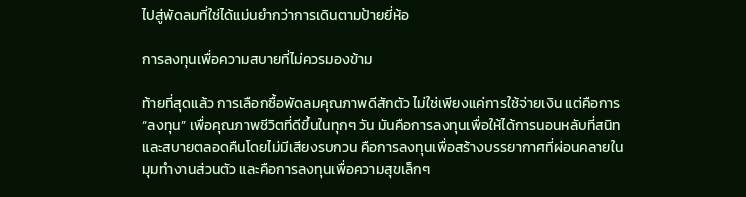ไปสู่พัดลมที่ใช่ได้แม่นยำกว่าการเดินตามป้ายยี่ห้อ

การลงทุนเพื่อความสบายที่ไม่ควรมองข้าม

ท้ายที่สุดแล้ว การเลือกซื้อพัดลมคุณภาพดีสักตัว ไม่ใช่เพียงแค่การใช้จ่ายเงิน แต่คือการ “ลงทุน” เพื่อคุณภาพชีวิตที่ดีขึ้นในทุกๆ วัน มันคือการลงทุนเพื่อให้ได้การนอนหลับที่สนิทและสบายตลอดคืนโดยไม่มีเสียงรบกวน คือการลงทุนเพื่อสร้างบรรยากาศที่ผ่อนคลายในมุมทำงานส่วนตัว และคือการลงทุนเพื่อความสุขเล็กๆ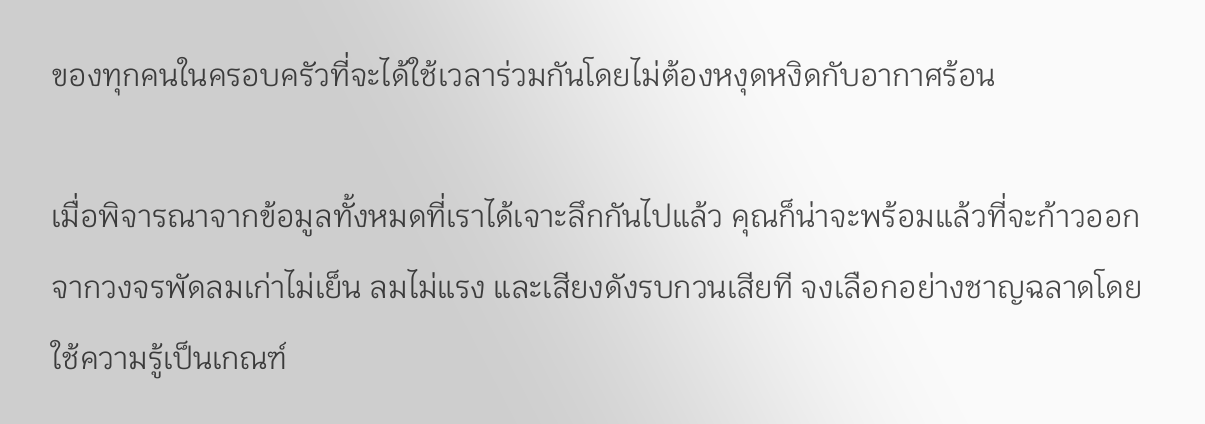ของทุกคนในครอบครัวที่จะได้ใช้เวลาร่วมกันโดยไม่ต้องหงุดหงิดกับอากาศร้อน

เมื่อพิจารณาจากข้อมูลทั้งหมดที่เราได้เจาะลึกกันไปแล้ว คุณก็น่าจะพร้อมแล้วที่จะก้าวออกจากวงจรพัดลมเก่าไม่เย็น ลมไม่แรง และเสียงดังรบกวนเสียที จงเลือกอย่างชาญฉลาดโดยใช้ความรู้เป็นเกณฑ์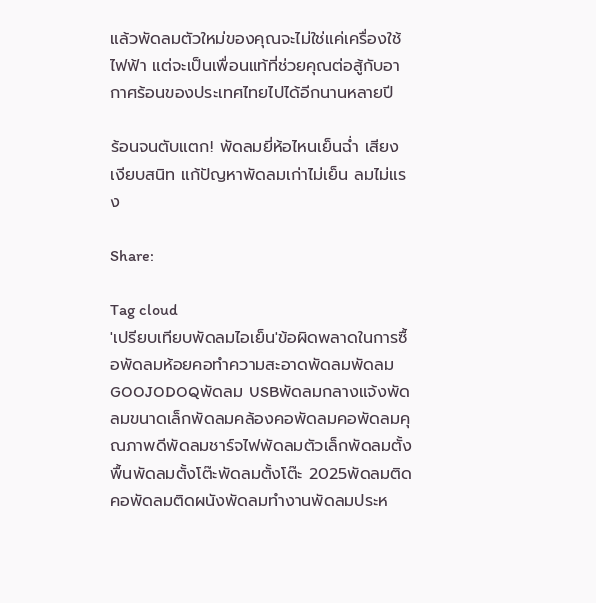แล้วพัดลมตัวใหม่ของคุณจะไม่ใช่แค่เครื่องใช้ไฟฟ้า แต่จะเป็นเพื่อนแท้ที่ช่วยคุณต่อสู้กับอากาศร้อนของประเทศไทยไปได้อีกนานหลายปี

ร้อนจนตับแตก! พัดลมยี่ห้อไหนเย็นฉ่ำ เสียงเงียบสนิท แก้ปัญหาพัดลมเก่าไม่เย็น ลมไม่แรง

Share:

Tag cloud
'เปรียบเทียบพัดลมไอเย็น'ข้อผิดพลาดในการซื้อพัดลมห้อยคอทำความสะอาดพัดลมพัดลม GOOJODOQพัดลม USBพัดลมกลางแจ้งพัดลมขนาดเล็กพัดลมคล้องคอพัดลมคอพัดลมคุณภาพดีพัดลมชาร์จไฟพัดลมตัวเล็กพัดลมตั้งพื้นพัดลมตั้งโต๊ะพัดลมตั้งโต๊ะ 2025พัดลมติดคอพัดลมติดผนังพัดลมทำงานพัดลมประห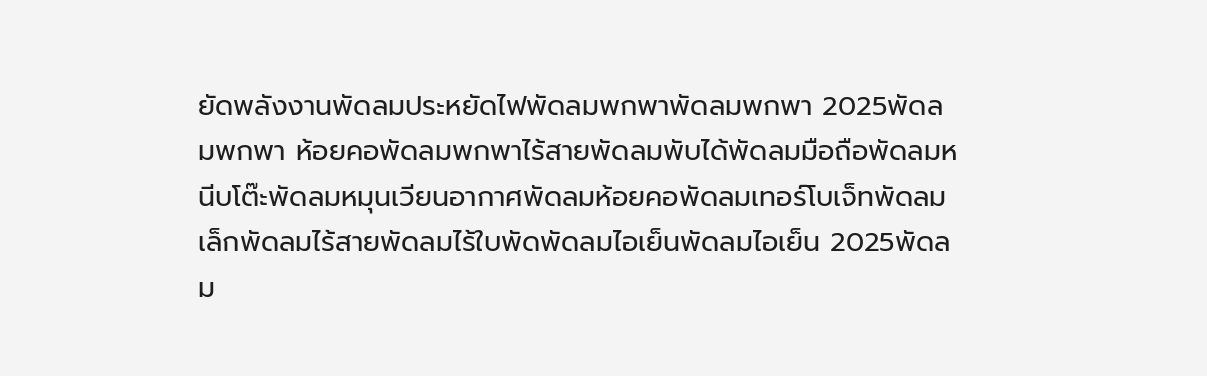ยัดพลังงานพัดลมประหยัดไฟพัดลมพกพาพัดลมพกพา 2025พัดลมพกพา ห้อยคอพัดลมพกพาไร้สายพัดลมพับได้พัดลมมือถือพัดลมหนีบโต๊ะพัดลมหมุนเวียนอากาศพัดลมห้อยคอพัดลมเทอร์โบเจ็ทพัดลมเล็กพัดลมไร้สายพัดลมไร้ใบพัดพัดลมไอเย็นพัดลมไอเย็น 2025พัดลม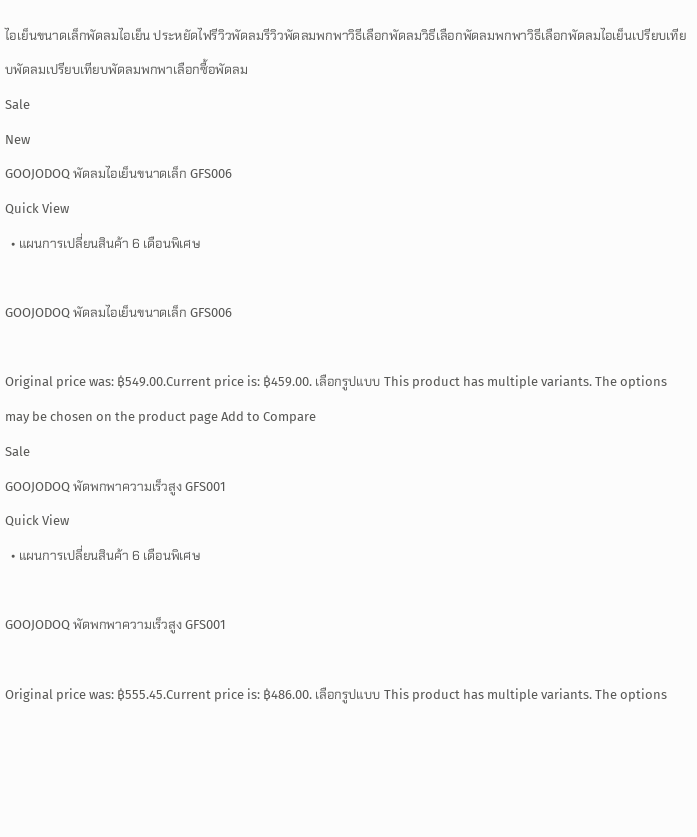ไอเย็นขนาดเล็กพัดลมไอเย็น ประหยัดไฟรีวิวพัดลมรีวิวพัดลมพกพาวิธีเลือกพัดลมวิธีเลือกพัดลมพกพาวิธีเลือกพัดลมไอเย็นเปรียบเทียบพัดลมเปรียบเทียบพัดลมพกพาเลือกซื้อพัดลม
Sale
New
GOOJODOQ พัดลมไอเย็นขนาดเล็ก GFS006
Quick View
  • แผนการเปลี่ยนสินค้า 6 เดือนพิเศษ

GOOJODOQ พัดลมไอเย็นขนาดเล็ก GFS006

Original price was: ฿549.00.Current price is: ฿459.00. เลือกรูปแบบ This product has multiple variants. The options may be chosen on the product page Add to Compare
Sale
GOOJODOQ พัดพกพาความเร็วสูง GFS001
Quick View
  • แผนการเปลี่ยนสินค้า 6 เดือนพิเศษ

GOOJODOQ พัดพกพาความเร็วสูง GFS001

Original price was: ฿555.45.Current price is: ฿486.00. เลือกรูปแบบ This product has multiple variants. The options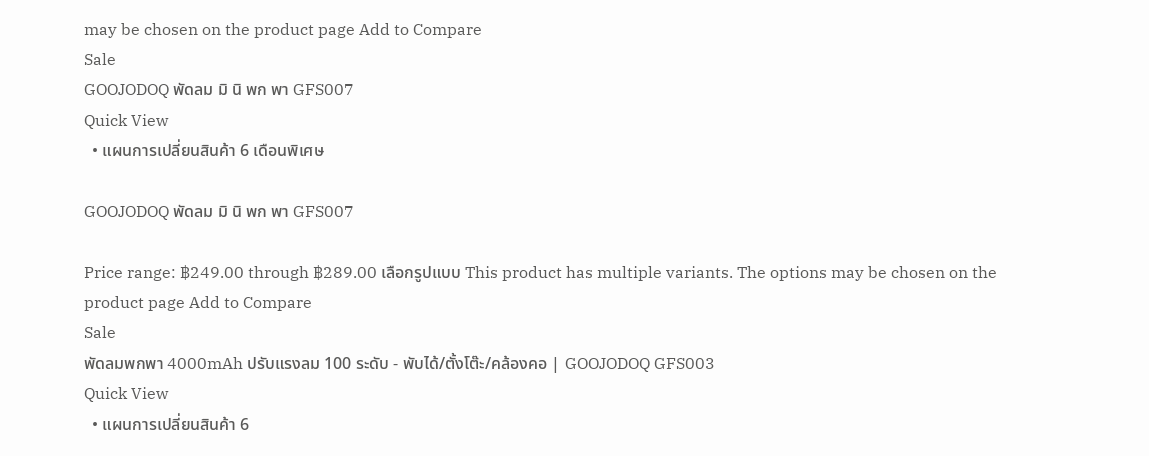may be chosen on the product page Add to Compare
Sale
GOOJODOQ พัดลม มิ นิ พก พา GFS007
Quick View
  • แผนการเปลี่ยนสินค้า 6 เดือนพิเศษ

GOOJODOQ พัดลม มิ นิ พก พา GFS007

Price range: ฿249.00 through ฿289.00 เลือกรูปแบบ This product has multiple variants. The options may be chosen on the product page Add to Compare
Sale
พัดลมพกพา 4000mAh ปรับแรงลม 100 ระดับ - พับได้/ตั้งโต๊ะ/คล้องคอ | GOOJODOQ GFS003
Quick View
  • แผนการเปลี่ยนสินค้า 6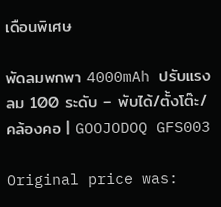เดือนพิเศษ

พัดลมพกพา 4000mAh ปรับแรงลม 100 ระดับ – พับได้/ตั้งโต๊ะ/คล้องคอ | GOOJODOQ GFS003

Original price was: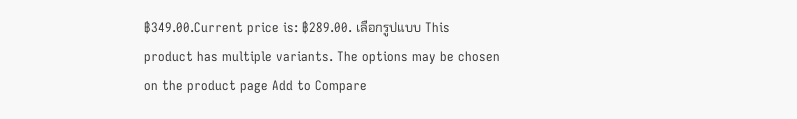฿349.00.Current price is: ฿289.00. เลือกรูปแบบ This product has multiple variants. The options may be chosen on the product page Add to Compare